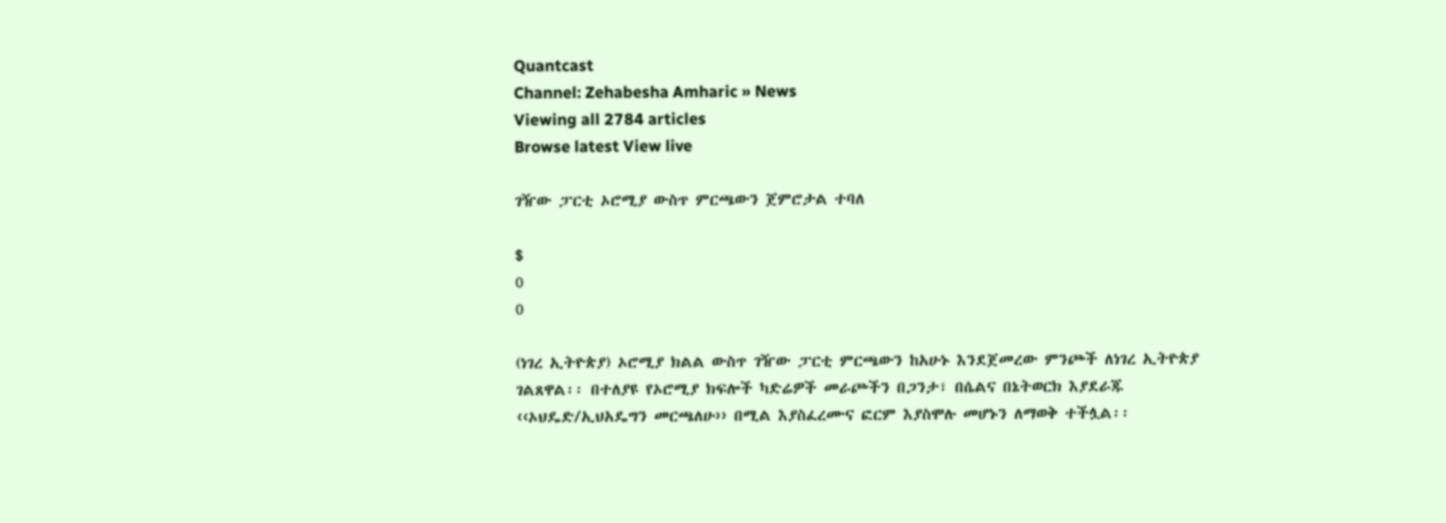Quantcast
Channel: Zehabesha Amharic » News
Viewing all 2784 articles
Browse latest View live

ገዥው ፓርቲ ኦሮሚያ ውስጥ ምርጫውን ጀምሮታል ተባለ

$
0
0

(ነገረ ኢትዮጵያ) ኦሮሚያ ክልል ውስጥ ገዥው ፓርቲ ምርጫውን ከአሁኑ እንደጀመረው ምንጮች ለነገረ ኢትዮጵያ ገልጸዋል፡፡ በተለያዩ የኦሮሚያ ክፍሎች ካድሬዎች መራጮችን በጋንታ፣ በሴልና በኔትወርክ እያደራጁ ‹‹ኦህዴድ/ኢህአዴግን መርጫለሁ›› በሚል እያስፈረሙና ፎርም እያስሞሉ መሆኑን ለማወቅ ተችሏል፡፡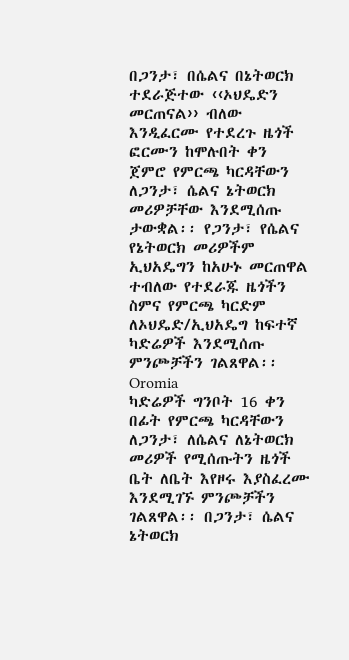በጋንታ፣ በሴልና በኔትወርክ ተደራጅተው ‹‹ኦህዴድን መርጠናል›› ብለው እንዲፈርሙ የተደረጉ ዜጎች ፎርሙን ከሞሉበት ቀን ጀምሮ የምርጫ ካርዳቸውን ለጋንታ፣ ሴልና ኔትወርክ መሪዎቻቸው እንደሚሰጡ ታውቋል፡፡ የጋንታ፣ የሴልና የኔትወርክ መሪዎችም ኢህአዴግን ከአሁኑ መርጠዋል ተብለው የተደራጁ ዜጎችን ስምና የምርጫ ካርድም ለኦህዴድ/ኢህአዴግ ከፍተኛ ካድሬዎች እንደሚሰጡ ምንጮቻችን ገልጸዋል፡፡
Oromia
ካድሬዎች ግንቦት 16 ቀን በፊት የምርጫ ካርዳቸውን ለጋንታ፣ ለሴልና ለኔትወርክ መሪዎች የሚሰጡትን ዜጎች ቤት ለቤት እየዞሩ እያስፈረሙ እንደሚገኙ ምንጮቻችን ገልጸዋል፡፡ በጋንታ፣ ሴልና ኔትወርክ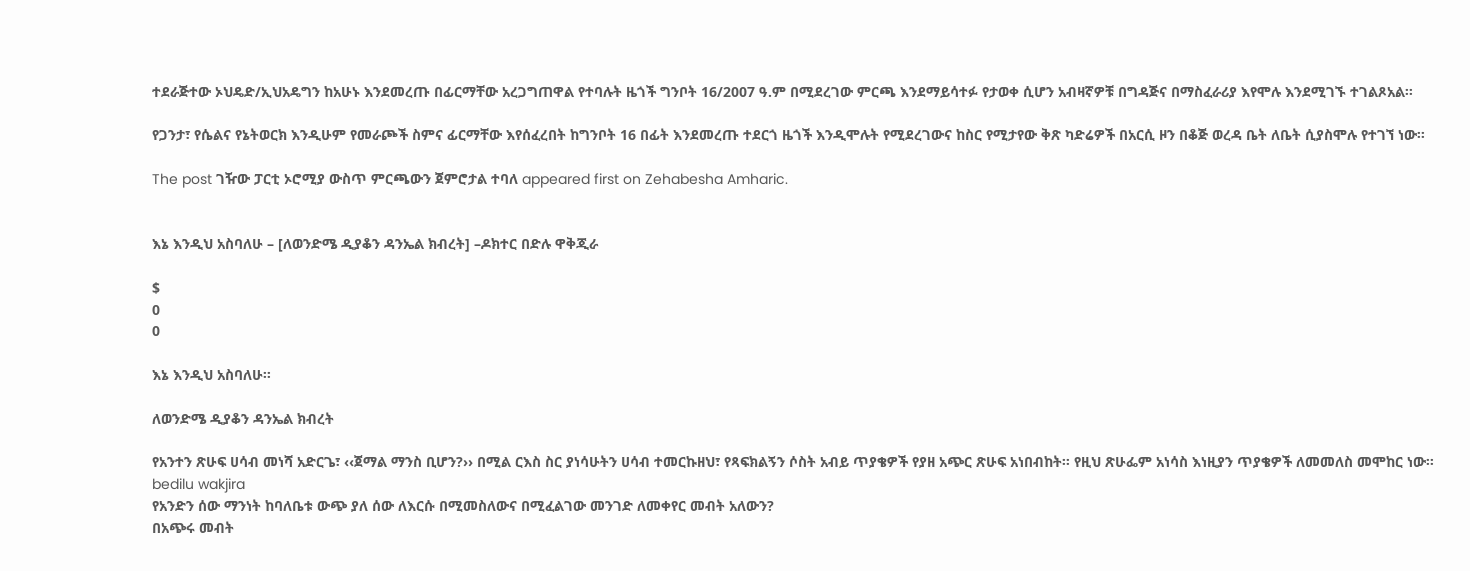ተደራጅተው ኦህዴድ/ኢህአዴግን ከአሁኑ እንደመረጡ በፊርማቸው አረጋግጠዋል የተባሉት ዜጎች ግንቦት 16/2007 ዓ.ም በሚደረገው ምርጫ እንደማይሳተፉ የታወቀ ሲሆን አብዛኛዎቹ በግዳጅና በማስፈራሪያ እየሞሉ እንደሚገኙ ተገልጾአል፡፡

የጋንታ፣ የሴልና የኔትወርክ እንዲሁም የመራጮች ስምና ፊርማቸው እየሰፈረበት ከግንቦት 16 በፊት እንደመረጡ ተደርጎ ዜጎች እንዲሞሉት የሚደረገውና ከስር የሚታየው ቅጽ ካድሬዎች በአርሲ ዞን በቆጅ ወረዳ ቤት ለቤት ሲያስሞሉ የተገኘ ነው፡፡

The post ገዥው ፓርቲ ኦሮሚያ ውስጥ ምርጫውን ጀምሮታል ተባለ appeared first on Zehabesha Amharic.


እኔ እንዲህ አስባለሁ – [ለወንድሜ ዲያቆን ዳንኤል ክብረት] –ዶክተር በድሉ ዋቅጂራ

$
0
0

እኔ እንዲህ አስባለሁ፡፡

ለወንድሜ ዲያቆን ዳንኤል ክብረት

የአንተን ጽሁፍ ሀሳብ መነሻ አድርጌ፣ ‹‹ጀማል ማንስ ቢሆን?›› በሚል ርእስ ስር ያነሳሁትን ሀሳብ ተመርኩዘህ፣ የጻፍክልኝን ሶስት አብይ ጥያቄዎች የያዘ አጭር ጽሁፍ አነበብከት፡፡ የዚህ ጽሁፌም አነሳስ እነዚያን ጥያቄዎች ለመመለስ መሞከር ነው፡፡
bedilu wakjira
የአንድን ሰው ማንነት ከባለቤቱ ውጭ ያለ ሰው ለእርሱ በሚመስለውና በሚፈልገው መንገድ ለመቀየር መብት አለውን?
በአጭሩ መብት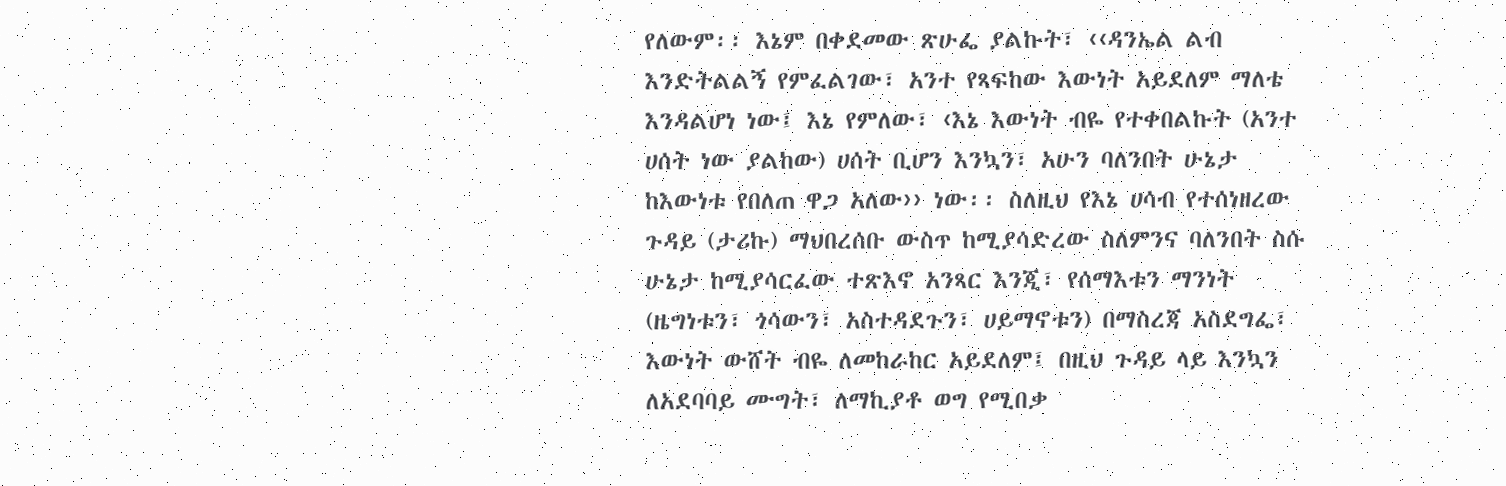የለውም፡፡ እኔም በቀደመው ጽሁፌ ያልኩት፣ ‹‹ዳንኤል ልብ እንድትልልኝ የምፈልገው፣ አንተ የጻፍከው እውነት አይደለም ማለቴ እንዳልሆነ ነው፤ እኔ የምለው፣ ‹እኔ እውነት ብዬ የተቀበልኩት (አንተ ሀሰት ነው ያልከው) ሀሰት ቢሆን እንኳን፣ አሁን ባለንበት ሁኔታ ከእውነቱ የበለጠ ዋጋ አለው›› ነው፡፡ ስለዚህ የእኔ ሀሳብ የተሰነዘረው ጉዳይ (ታሪኩ) ማህበረሰቡ ውስጥ ከሚያሳድረው ስለምንና ባለንበት ስሱ ሁኔታ ከሚያሳርፈው ተጽእኖ አንጻር እንጂ፣ የሰማእቱን ማንነት (ዜግነቱን፣ ጎሳውን፣ አስተዳደጉን፣ ሀይማኖቱን) በማስረጃ አስደግፌ፣ እውነት ውሸት ብዬ ለመከራከር አይደለም፤ በዚህ ጉዳይ ላይ እንኳን ለአደባባይ ሙግት፣ ለማኪያቶ ወግ የሚበቃ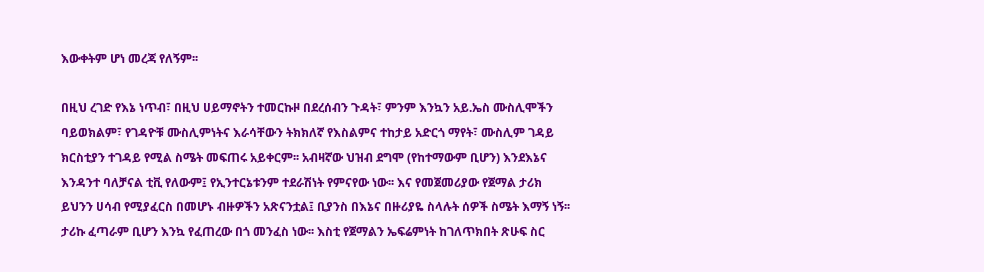እውቀትም ሆነ መረጃ የለኝም፡፡

በዚህ ረገድ የእኔ ነጥብ፣ በዚህ ሀይማኖትን ተመርኩዞ በደረሰብን ጉዳት፣ ምንም እንኳን አይ.ኤስ ሙስሊሞችን ባይወክልም፣ የገዳዮቹ ሙስሊምነትና እራሳቸውን ትክክለኛ የእስልምና ተከታይ አድርጎ ማየት፣ ሙስሊም ገዳይ ክርስቲያን ተገዳይ የሚል ስሜት መፍጠሩ አይቀርም፡፡ አብዛኛው ህዝብ ደግሞ (የከተማውም ቢሆን) እንደእኔና እንዳንተ ባለቻናል ቲቪ የለውም፤ የኢንተርኔቱንም ተደራሽነት የምናየው ነው፡፡ እና የመጀመሪያው የጀማል ታሪክ ይህንን ሀሳብ የሚያፈርስ በመሆኑ ብዙዎችን አጽናንቷል፤ ቢያንስ በእኔና በዙሪያዬ ስላሉት ሰዎች ስሜት እማኝ ነኝ፡፡ ታሪኩ ፈጣራም ቢሆን እንኳ የፈጠረው በጎ መንፈስ ነው፡፡ እስቲ የጀማልን ኤፍሬምነት ከገለጥክበት ጽሁፍ ስር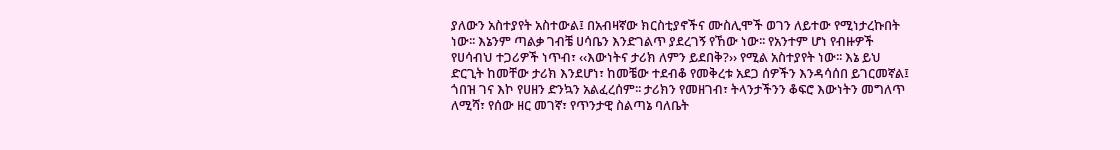ያለውን አስተያየት አስተውል፤ በአብዛኛው ክርስቲያኖችና ሙስሊሞች ወገን ለይተው የሚነታረኩበት ነው፡፡ እኔንም ጣልቃ ገብቼ ሀሳቤን እንድገልጥ ያደረገኝ የኸው ነው፡፡ የአንተም ሆነ የብዙዎች የሀሳብህ ተጋሪዎች ነጥብ፣ ‹‹እውነትና ታሪክ ለምን ይደበቅ?›› የሚል አስተያየት ነው፡፡ እኔ ይህ ድርጊት ከመቸው ታሪክ እንደሆነ፣ ከመቼው ተደብቆ የመቅረቱ አደጋ ሰዎችን እንዳሳሰበ ይገርመኛል፤ ጎበዝ ገና እኮ የሀዘን ድንኳን አልፈረሰም፡፡ ታሪክን የመዘገብ፣ ትላንታችንን ቆፍሮ እውነትን መግለጥ ለሚሻ፣ የሰው ዘር መገኛ፣ የጥንታዊ ስልጣኔ ባለቤት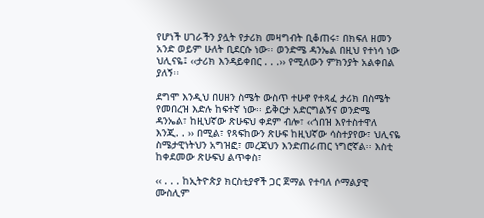የሆነች ሀገራችን ያሏት የታሪክ መዛግብት ቢቆጠሩ፣ በክፍለ ዘመን አንድ ወይም ሁለት ቢደርሱ ነው፡፡ ወንድሜ ዳንኤል በዚህ የተነሳ ነው ህሊናዬ፤ ‹‹ታሪክ እንዳይቀበር . . .›› የሚለውን ምክንያት አልቀበል ያለኝ፡፡

ደግሞ እንዲህ በሀዘን ስሜት ውስጥ ተሁኖ የተጻፈ ታሪክ በስሜት የመበረዝ እድሉ ከፍተኛ ነው፡፡ ይቅርታ አድርግልኝና ወንድሜ ዳንኤል፣ ከዚህኛው ጽሁፍህ ቀደም ብሎ፣ ‹‹ጎበዝ እየተስተዋለ እንጂ. . ›› በሚል፣ የጻፍከውን ጽሁፍ ከዚህኛው ሳስተያየው፣ ህሊናዬ ስሜታዊነትህን አግዝፎ፣ መረጃህን እንድጠራጠር ነግሮኛል፡፡ እስቲ ከቀደመው ጽሁፍህ ልጥቀስ፣

‹‹ . . . ከኢትዮጵያ ክርስቲያኖች ጋር ጀማል የተባለ ሶማልያዊ ሙስሊም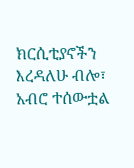ክርሲቲያኖችን እረዳለሁ ብሎ፣ አብሮ ተሰውቷል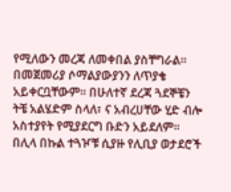የሚለውን መረጃ ለመቀበል ያስቸግራል፡፡ በመጀመሪያ ሶማልያውያንን ለጥያቄ አይቀርቧቸውም፡፡ በሁለተኛ ደረጃ ጓደኞቼን ትቼ አልሄድም ስላለ፣ ና አብረሀቸው ሂድ ብሎ አስተያየት የሚያደርግ ቡድን አይደለም፡፡ በሊላ በኩል ተጓዦቹ ሲያዙ የሊቢያ ወታደሮች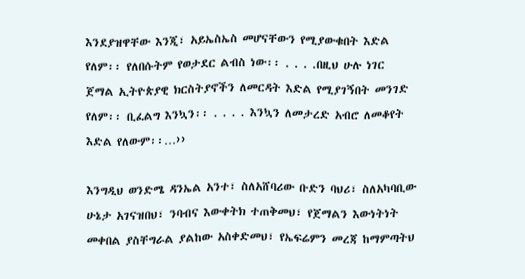እንደያዝዋቸው እንጂ፣ አይኤስኤስ መሆናቸውን የሚያውቁበት እድል የለም፡፡ የለበሱትም የወታደር ልብስ ነው፡፡ . . . .በዚህ ሁሉ ነገር ጀማል ኢትዮጵያዊ ክርስትያኖችን ለመርዳት እድል የሚያገኝበት መንገድ የለም፡፡ ቢፈልግ እንኳን፡፡ . . . . እንኳን ለመታረድ አብሮ ለመቆየት እድል የለውም፡፡…››

እንግዲህ ወንድሜ ዳንኤል አንተ፣ ስለአሸባሪው ቡድን ባህሪ፣ ስለአካባቢው ሁኔታ አገናዝበህ፣ ንባብና እውቀትክ ተጠቅመህ፣ የጀማልን እውነትነት መቀበል ያስቸግራል ያልከው አስቀድመህ፣ የኤፍሬምን መረጃ ከማምጣትህ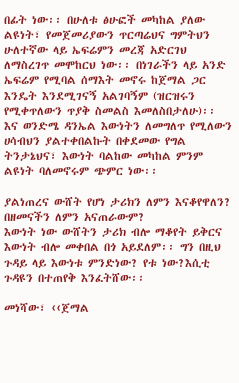በፊት ነው፡፡ በሁለቱ ፅሁፎች መካከል ያለው ልዩነት፣ የመጀመሪያውን ጥርጣሬህና ግምትህን ሁለተኛው ላይ ኤፍሬምን መረጃ አድርገህ ለማስረገጥ መሞከርህ ነው፡፡ በነገራችን ላይ አንድ ኤፍሬም የሚባል ሰማእት መኖሩ ከጀማል ጋር እንዴት እንደሚገናኝ አልገባኝም (ዝርዝሩን የሚቀጥለውን ጥያቅ ስመልስ እመለስበታለሁ)፡፡ እና ወንድሜ ዳንኤል እውነትን ለመግለጥ የሚለውን ሀሳብህን ያልተቀበልኩት በቀደመው የግል ትንታኔህና፣ እውነት ባልከው መካከል ምንም ልዩነት ባለመኖሩም ጭምር ነው፡፡

ያልነጠረና ውሸት የሆነ ታሪክን ለምን እናቆየዋለን? በዘመናችን ለምን አናጠራውም?
እውነት ነው ውሸትን ታሪክ ብሎ ማቆየት ይቅርና እውነት ብሎ መቀበል በጎ አይደለም፡፡ ግን በዚህ ጉዳይ ላይ እውነቱ ምንድነው? የቱ ነው?እሲቲ ጉዳዩን በተጠየቅ እንፈትሸው፡፡

መነሻው፣ ‹‹ጀማል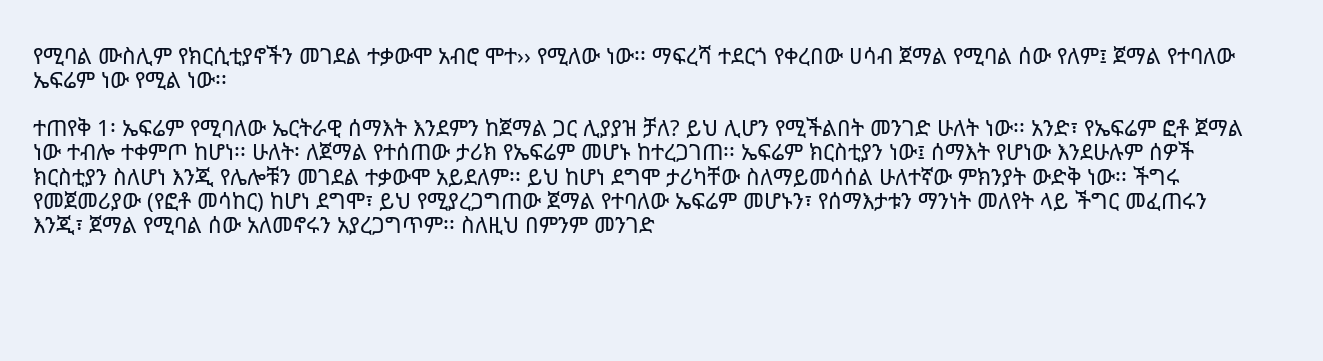የሚባል ሙስሊም የክርሲቲያኖችን መገደል ተቃውሞ አብሮ ሞተ›› የሚለው ነው፡፡ ማፍረሻ ተደርጎ የቀረበው ሀሳብ ጀማል የሚባል ሰው የለም፤ ጀማል የተባለው ኤፍሬም ነው የሚል ነው፡፡

ተጠየቅ 1፡ ኤፍሬም የሚባለው ኤርትራዊ ሰማእት እንደምን ከጀማል ጋር ሊያያዝ ቻለ? ይህ ሊሆን የሚችልበት መንገድ ሁለት ነው፡፡ አንድ፣ የኤፍሬም ፎቶ ጀማል ነው ተብሎ ተቀምጦ ከሆነ፡፡ ሁለት፡ ለጀማል የተሰጠው ታሪክ የኤፍሬም መሆኑ ከተረጋገጠ፡፡ ኤፍሬም ክርስቲያን ነው፤ ሰማእት የሆነው እንደሁሉም ሰዎች ክርስቲያን ስለሆነ እንጂ የሌሎቹን መገደል ተቃውሞ አይደለም፡፡ ይህ ከሆነ ደግሞ ታሪካቸው ስለማይመሳሰል ሁለተኛው ምክንያት ውድቅ ነው፡፡ ችግሩ የመጀመሪያው (የፎቶ መሳከር) ከሆነ ደግሞ፣ ይህ የሚያረጋግጠው ጀማል የተባለው ኤፍሬም መሆኑን፣ የሰማእታቱን ማንነት መለየት ላይ ችግር መፈጠሩን እንጂ፣ ጀማል የሚባል ሰው አለመኖሩን አያረጋግጥም፡፡ ስለዚህ በምንም መንገድ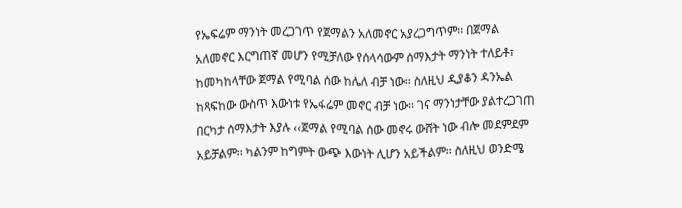የኤፍሬም ማንነት መረጋገጥ የጀማልን አለመኖር አያረጋግጥም፡፡ በጀማል አለመኖር እርግጠኛ መሆን የሚቻለው የሰላሳውም ሰማእታት ማንነት ተለይቶ፣ ከመካከላቸው ጀማል የሚባል ሰው ከሌለ ብቻ ነው፡፡ ስለዚህ ዲያቆን ዳንኤል ከጻፍከው ውስጥ እውነቱ የኤፋሬም መኖር ብቻ ነው፡፡ ገና ማንነታቸው ያልተረጋገጠ በርካታ ሰማእታት እያሉ ‹‹ጀማል የሚባል ሰው መኖሩ ውሸት ነው ብሎ መደምደም አይቻልም፡፡ ካልንም ከግምት ውጭ እውነት ሊሆን አይችልም፡፡ ስለዚህ ወንድሜ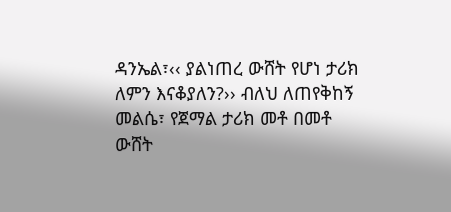ዳንኤል፣‹‹ ያልነጠረ ውሸት የሆነ ታሪክ ለምን እናቆያለን?›› ብለህ ለጠየቅከኝ መልሴ፣ የጀማል ታሪክ መቶ በመቶ ውሸት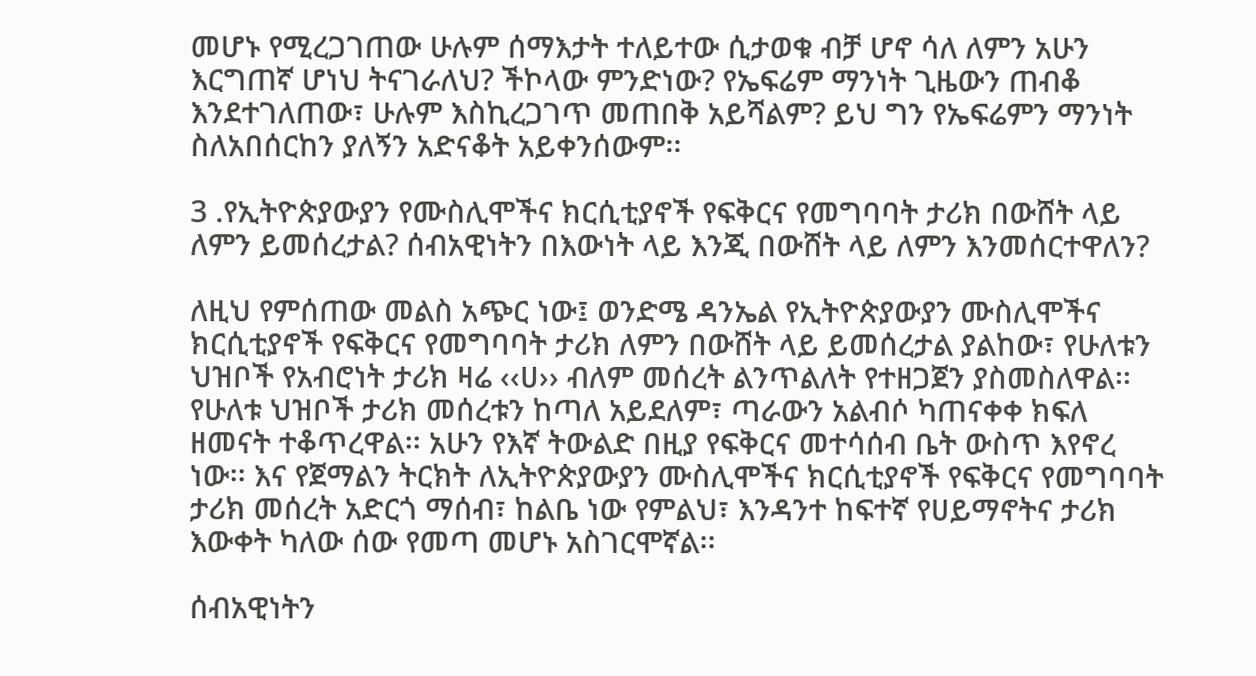መሆኑ የሚረጋገጠው ሁሉም ሰማእታት ተለይተው ሲታወቁ ብቻ ሆኖ ሳለ ለምን አሁን እርግጠኛ ሆነህ ትናገራለህ? ችኮላው ምንድነው? የኤፍሬም ማንነት ጊዜውን ጠብቆ እንደተገለጠው፣ ሁሉም እስኪረጋገጥ መጠበቅ አይሻልም? ይህ ግን የኤፍሬምን ማንነት ስለአበሰርከን ያለኝን አድናቆት አይቀንሰውም፡፡

3 .የኢትዮጵያውያን የሙስሊሞችና ክርሲቲያኖች የፍቅርና የመግባባት ታሪክ በውሸት ላይ ለምን ይመሰረታል? ሰብአዊነትን በእውነት ላይ እንጂ በውሸት ላይ ለምን እንመሰርተዋለን?

ለዚህ የምሰጠው መልስ አጭር ነው፤ ወንድሜ ዳንኤል የኢትዮጵያውያን ሙስሊሞችና ክርሲቲያኖች የፍቅርና የመግባባት ታሪክ ለምን በውሸት ላይ ይመሰረታል ያልከው፣ የሁለቱን ህዝቦች የአብሮነት ታሪክ ዛሬ ‹‹ሀ›› ብለም መሰረት ልንጥልለት የተዘጋጀን ያስመስለዋል፡፡ የሁለቱ ህዝቦች ታሪክ መሰረቱን ከጣለ አይደለም፣ ጣራውን አልብሶ ካጠናቀቀ ክፍለ ዘመናት ተቆጥረዋል፡፡ አሁን የእኛ ትውልድ በዚያ የፍቅርና መተሳሰብ ቤት ውስጥ እየኖረ ነው፡፡ እና የጀማልን ትርክት ለኢትዮጵያውያን ሙስሊሞችና ክርሲቲያኖች የፍቅርና የመግባባት ታሪክ መሰረት አድርጎ ማሰብ፣ ከልቤ ነው የምልህ፣ እንዳንተ ከፍተኛ የሀይማኖትና ታሪክ እውቀት ካለው ሰው የመጣ መሆኑ አስገርሞኛል፡፡

ሰብአዊነትን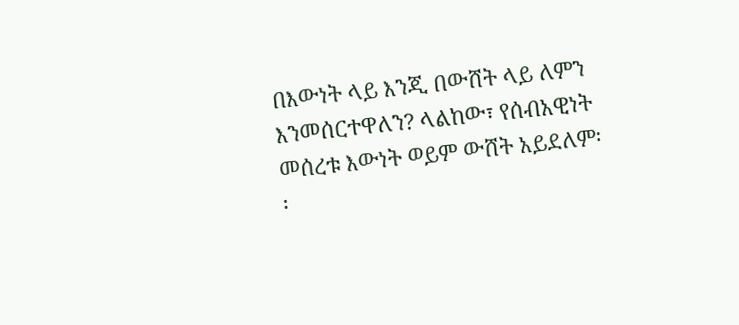በእውነት ላይ እንጂ በውሸት ላይ ለምን እንመሰርተዋለን? ላልከው፣ የሰብአዊነት መሰረቱ እውነት ወይም ውሸት አይደለም፡፡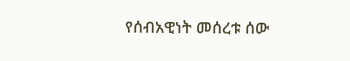የሰብአዊነት መሰረቱ ሰው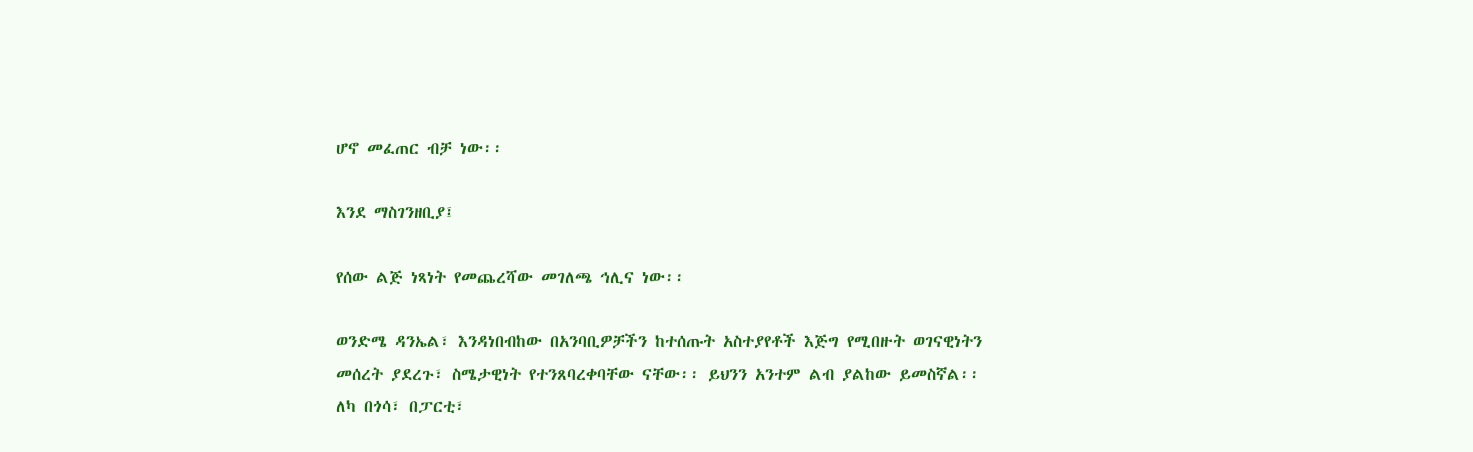ሆኖ መፈጠር ብቻ ነው፡፡

እንደ ማስገንዘቢያ፤

የሰው ልጅ ነጻነት የመጨረሻው መገለጫ ኅሊና ነው፡፡

ወንድሜ ዳንኤል፣ እንዳነበብከው በአንባቢዎቻችን ከተሰጡት አስተያየቶች እጅግ የሚበዙት ወገናዊነትን መሰረት ያደረጉ፣ ስሜታዊነት የተንጸባረቀባቸው ናቸው፡፡ ይህንን አንተም ልብ ያልከው ይመስኛል፡፡ ለካ በጎሳ፣ በፓርቲ፣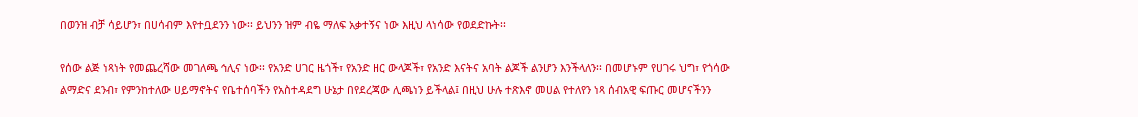በወንዝ ብቻ ሳይሆን፣ በሀሳብም እየተቧደንን ነው፡፡ ይህንን ዝም ብዬ ማለፍ አቃተኝና ነው እዚህ ላነሳው የወደድኩት፡፡

የሰው ልጅ ነጻነት የመጨረሻው መገለጫ ኅሊና ነው፡፡ የአንድ ሀገር ዜጎች፣ የአንድ ዘር ውላጆች፣ የአንድ እናትና አባት ልጆች ልንሆን እንችላለን፡፡ በመሆኑም የሀገሩ ህግ፣ የጎሳው ልማድና ደንብ፣ የምንከተለው ሀይማኖትና የቤተሰባችን የአስተዳደግ ሁኔታ በየደረጃው ሊጫነን ይችላል፤ በዚህ ሁሉ ተጽእኖ መሀል የተለየን ነጻ ሰብአዊ ፍጡር መሆናችንን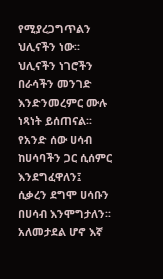የሚያረጋግጥልን ህሊናችን ነው፡፡ ህሊናችን ነገሮችን በራሳችን መንገድ እንድንመረምር ሙሉ ነጻነት ይሰጠናል፡፡ የአንድ ሰው ሀሳብ ከሀሳባችን ጋር ሲሰምር እንደግፈዋለን፤ ሲቃረን ደግሞ ሀሳቡን በሀሳብ እንሞግታለን፡፡ አለመታደል ሆኖ እኛ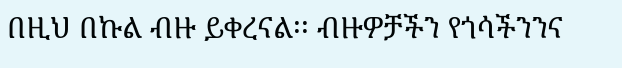በዚህ በኩል ብዙ ይቀረናል፡፡ ብዙዎቻችን የጎሳችንንና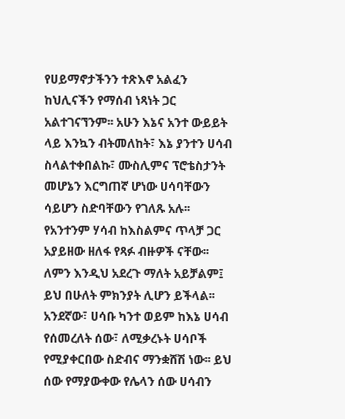የሀይማኖታችንን ተጽእኖ አልፈን ከህሊናችን የማሰብ ነጻነት ጋር አልተገናኘንም፡፡ አሁን እኔና አንተ ውይይት ላይ እንኳን ብትመለከት፣ እኔ ያንተን ሀሳብ ስላልተቀበልኩ፣ ሙስሊምና ፕሮቴስታንት መሆኔን እርግጠኛ ሆነው ሀሳባቸውን ሳይሆን ስድባቸውን የገለጹ አሉ፡፡ የአንተንም ሃሳብ ከእስልምና ጥላቻ ጋር አያይዘው ዘለፋ የጻፉ ብዙዎች ናቸው፡፡ ለምን እንዲህ አደረጉ ማለት አይቻልም፤ ይህ በሁለት ምክንያት ሊሆን ይችላል፡፡ አንደኛው፣ ሀሳቡ ካንተ ወይም ከእኔ ሀሳብ የሰመረለት ሰው፣ ለሚቃረኑት ሀሳቦች የሚያቀርበው ስድብና ማንቋሸሽ ነው፡፡ ይህ ሰው የማያውቀው የሌላን ሰው ሀሳብን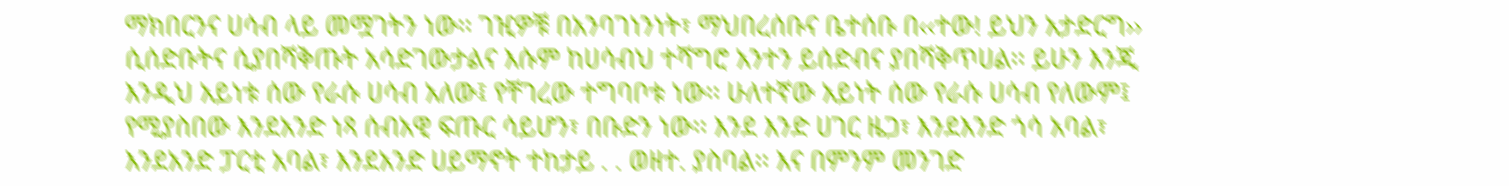ማክበርንና ሀሳብ ላይ መሟገትን ነው፡፡ ገዢዎቹ በአንባገነንነት፣ ማህበረሰቡና ቤተሰቡ በ‹‹ተው! ይህን አታድርግ›› ሲሰድቡትና ሲያበሻቅጡት አሳድገውታልና እሱም ከሀሳብህ ተሻግሮ አንተን ይሰድብና ያበሻቅጥሀል፡፡ ይሁን እንጂ እንዲህ አይነቱ ሰው የራሱ ሀሳብ አለው፤ የቸገረው ተግባቦቱ ነው፡፡ ሁለተኛው አይነት ሰው የራሱ ሀሳብ የለውም፤ የሚያስበው እንደአንድ ነጻ ሰብአዊ ፍጡር ሳይሆን፣ በቡድን ነው፡፡ እንደ እንድ ሀገር ዜጋ፣ እንደእንድ ጎሳ አባል፣ እንደአንድ ፓርቲ አባል፣ እንደአንድ ሀይማኖት ተከታይ . . ወዘተ. ያስባል፡፡ እና በምንም መንገድ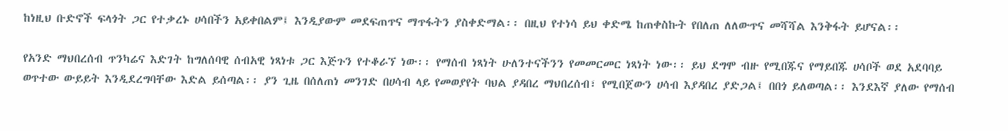ከነዚህ ቡድኖች ፍላጎት ጋር የተቃረኑ ሀሳበችን አይቀበልም፤ እንዲያውም መደፍጠጥና ማጥፋትን ያስቀድማል፡፡ በዚህ የተነሳ ይህ ቀድሜ ከጠቀስኩት የበለጠ ለለውጥና መሻሻል እንቅፋት ይሆናል፡፡

የአንድ ማህበረሰብ ጥንካሬና እድገት ከግለሰባዊ ሰብአዊ ነጻነቱ ጋር እጅጉን የተቆራኘ ነው፡፡ የማሰብ ነጻነት ሁለንተናችንን የመመርመር ነጻነት ነው፡፡ ይህ ደግሞ ብዙ የሚበጁና የማይበጁ ሀሳቦች ወደ አደባባይ ወጥተው ውይይት እንዲደረግባቸው እድል ይሰጣል፡፡ ያን ጊዜ በሰለጠነ መንገድ በሀሳብ ላይ የመወያየት ባህል ያዳበረ ማህበረሰብ፣ የሚበጀውን ሀሳብ እያዳበረ ያድጋል፤ በበጎ ይለወጣል፡፡ እንደእኛ ያለው የማሰብ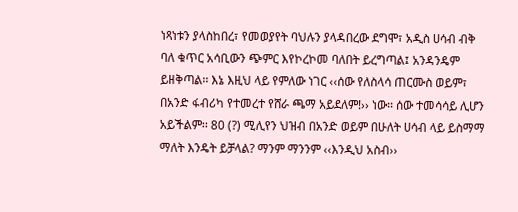ነጻነቱን ያላስከበረ፣ የመወያየት ባህሉን ያላዳበረው ደግሞ፣ አዲስ ሀሳብ ብቅ ባለ ቁጥር አሳቢውን ጭምር እየኮረኮመ ባለበት ይረግጣል፤ አንዳንዴም ይዘቅጣል፡፡ እኔ እዚህ ላይ የምለው ነገር ‹‹ሰው የለስላሳ ጠርሙስ ወይም፣ በአንድ ፋብሪካ የተመረተ የሸራ ጫማ አይደለም!›› ነው፡፡ ሰው ተመሳሳይ ሊሆን አይችልም፡፡ 80 (?) ሚሊየን ህዝብ በአንድ ወይም በሁለት ሀሳብ ላይ ይስማማ ማለት እንዴት ይቻላል? ማንም ማንንም ‹‹እንዲህ አስብ››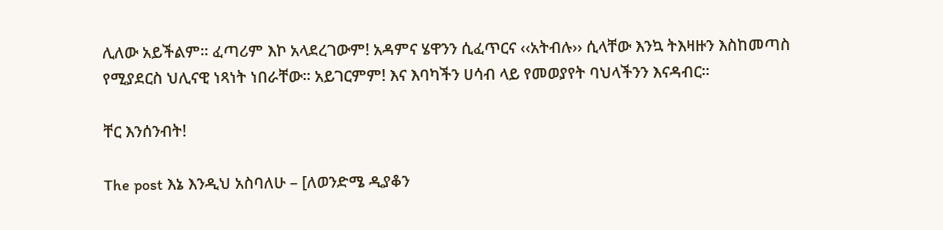ሊለው አይችልም፡፡ ፈጣሪም እኮ አላደረገውም! አዳምና ሄዋንን ሲፈጥርና ‹‹አትብሉ›› ሲላቸው እንኳ ትእዛዙን እስከመጣስ የሚያደርስ ህሊናዊ ነጻነት ነበራቸው፡፡ አይገርምም! እና እባካችን ሀሳብ ላይ የመወያየት ባህላችንን እናዳብር፡፡

ቸር እንሰንብት!

The post እኔ እንዲህ አስባለሁ – [ለወንድሜ ዲያቆን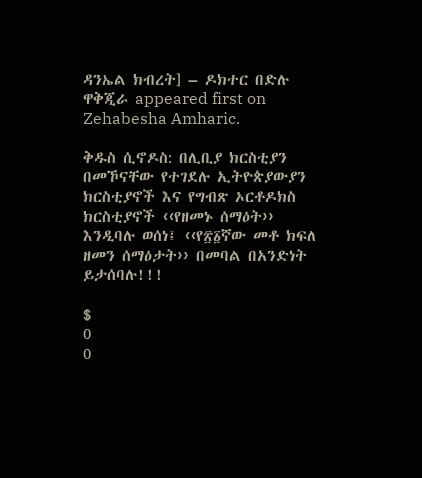ዳንኤል ክብረት] – ዶክተር በድሉ ዋቅጂራ appeared first on Zehabesha Amharic.

ቅዱስ ሲኖዶስ: በሊቢያ ክርስቲያን በመኾናቸው የተገደሉ ኢትዮጵያውያን ክርስቲያኖች እና የግብጽ ኦርቶዶክስ ክርስቲያኖች ‹‹የዘመኑ ሰማዕት›› እንዲባሉ ወሰነ፤ ‹‹የ፳፩ኛው መቶ ክፍለ ዘመን ሰማዕታት›› በመባል በአንድነት ይታሰባሉ!!!

$
0
0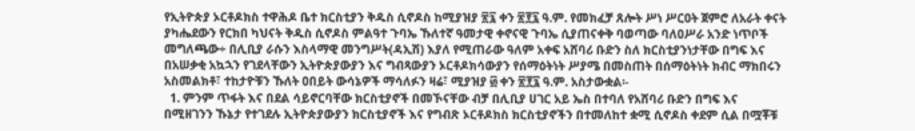የኢትዮጵያ ኦርቶዶክስ ተዋሕዶ ቤተ ክርስቲያን ቅዱስ ሲኖዶስ ከሚያዝያ ፳፯ ቀን ፳፻፯ ዓ.ም. የመክፈቻ ጸሎት ሥነ ሥርዐት ጀምሮ ለአራት ቀናት ያካሔደውን የርክበ ካህናት ቅዱስ ሲኖዶስ ምልዓተ ጉባኤ ኹለተኛ ዓመታዊ ቀኖናዊ ጉባኤ ሲያጠናቀቅ ባወጣው ባለዐሥራ አንድ ነጥቦች መግለጫው÷ በሊቢያ ራሱን እስላማዊ መንግሥት(ዳኢሽ) እያለ የሚጠራው ዓለም አቀፍ አሸባሪ ቡድን ስለ ክርስቲያንነታቸው በግፍ እና በአሠቃቂ አኳኋን የገደላቸውን ኢትዮጵያውያን እና ግብጻውያን ኦርቶዶክሳውያን የሰማዕትነት ሥያሜ በመስጠት በሰማዕትነት ክብር ማክበሩን አስመልክቶ፣ ተከታዮቹን ኹለት ዐበይት ውሳኔዎች ማሳለፉን ዛሬ፣ ሚያዝያ ፴ ቀን ፳፻፯ ዓ.ም. አስታውቋል፡-
  1. ምንም ጥፋት እና በደል ሳይኖርባቸው ክርስቲያኖች በመኾናቸው ብቻ በሊቢያ ሀገር አይ ኤስ በተባለ የአሸባሪ ቡድን በግፍ እና በሚዘገንን ኹኔታ የተገደሉ ኢትዮጵያውያን ክርስቲያኖች እና የግብጽ ኦርቶዶክስ ክርስቲያኖችን በተመለከተ ቋሚ ሲኖዶስ ቀደም ሲል በሟቾቹ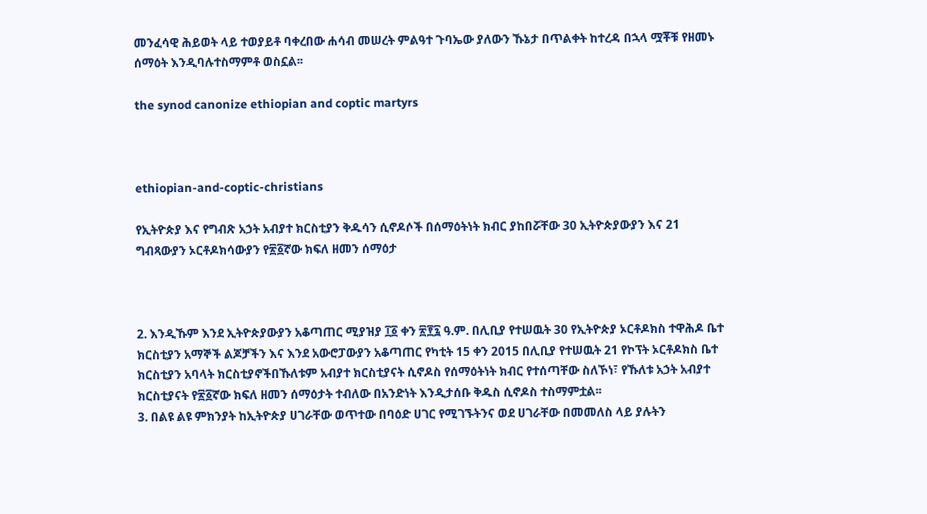መንፈሳዊ ሕይወት ላይ ተወያይቶ ባቀረበው ሐሳብ መሠረት ምልዓተ ጉባኤው ያለውን ኹኔታ በጥልቀት ከተረዳ በኋላ ሟቾቹ የዘመኑ ሰማዕት እንዲባሉተስማምቶ ወስኗል፡፡

the synod canonize ethiopian and coptic martyrs



ethiopian-and-coptic-christians

የኢትዮጵያ እና የግብጽ አኃት አብያተ ክርስቲያን ቅዱሳን ሲኖዶሶች በሰማዕትነት ክብር ያከበሯቸው 30 ኢትዮጵያውያን እና 21 ግብጻውያን ኦርቶዶክሳውያን የ፳፩ኛው ክፍለ ዘመን ሰማዕታ



2. እንዲኹም እንደ ኢትዮጵያውያን አቆጣጠር ሚያዝያ ፲፩ ቀን ፳፻፯ ዓ.ም. በሊቢያ የተሠዉት 30 የኢትዮጵያ ኦርቶዶክስ ተዋሕዶ ቤተ ክርስቲያን አማኞች ልጆቻችን እና እንደ አውሮፓውያን አቆጣጠር የካቲት 15 ቀን 2015 በሊቢያ የተሠዉት 21 የኮፕት ኦርቶዶክስ ቤተ ክርስቲያን አባላት ክርስቲያኖችበኹለቱም አብያተ ክርስቲያናት ሲኖዶስ የሰማዕትነት ክብር የተሰጣቸው ስለኾነ፣ የኹለቱ አኃት አብያተ ክርስቲያናት የ፳፩ኛው ክፍለ ዘመን ሰማዕታት ተብለው በአንድነት እንዲታሰቡ ቅዱስ ሲኖዶስ ተስማምቷል፡፡
3. በልዩ ልዩ ምክንያት ከኢትዮጵያ ሀገራቸው ወጥተው በባዕድ ሀገር የሚገኙትንና ወደ ሀገራቸው በመመለስ ላይ ያሉትን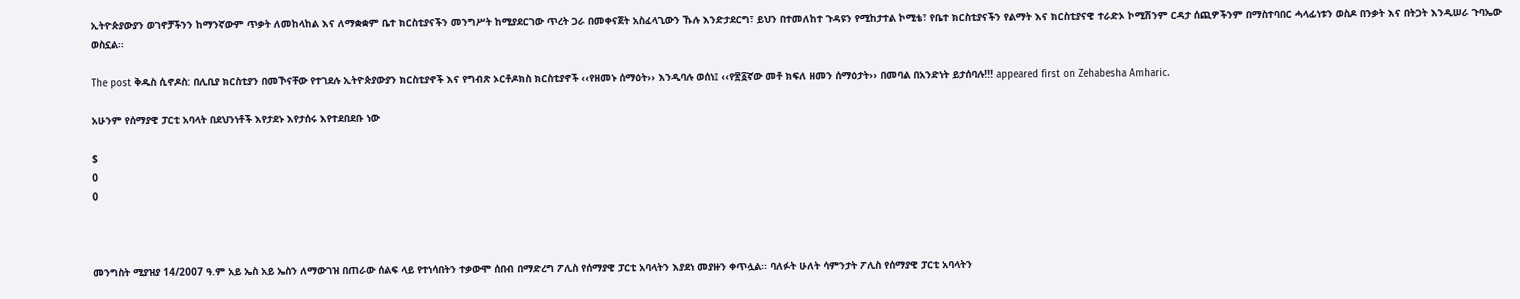ኢትዮጵያውያን ወገኖቻችንን ከማንኛውም ጥቃት ለመከላከል እና ለማቋቋም ቤተ ክርስቲያናችን መንግሥት ከሚያደርገው ጥረት ጋራ በመቀናጀት አስፈላጊውን ኹሉ እንድታደርግ፣ ይህን በተመለከተ ጉዳዩን የሚከታተል ኮሚቴ፣ የቤተ ክርስቲያናችን የልማት እና ክርስቲያናዊ ተራድኦ ኮሚሽንም ርዳታ ሰጪዎችንም በማስተባበር ሓላፊነቱን ወስዶ በንቃት እና በትጋት እንዲሠራ ጉባኤው ወስኗል፡፡

The post ቅዱስ ሲኖዶስ: በሊቢያ ክርስቲያን በመኾናቸው የተገደሉ ኢትዮጵያውያን ክርስቲያኖች እና የግብጽ ኦርቶዶክስ ክርስቲያኖች ‹‹የዘመኑ ሰማዕት›› እንዲባሉ ወሰነ፤ ‹‹የ፳፩ኛው መቶ ክፍለ ዘመን ሰማዕታት›› በመባል በአንድነት ይታሰባሉ!!! appeared first on Zehabesha Amharic.

አሁንም የሰማያዊ ፓርቲ አባላት በደህንነቶች እየታደኑ እየታሰሩ እየተደበደቡ ነው

$
0
0



መንግስት ሚያዝያ 14/2007 ዓ.ም አይ ኤስ አይ ኤስን ለማውገዝ በጠራው ሰልፍ ላይ የተነሳበትን ተቃውሞ ሰበብ በማድረግ ፖሊስ የሰማያዊ ፓርቲ አባላትን እያደነ መያዙን ቀጥሏል፡፡ ባለፉት ሁለት ሳምንታት ፖሊስ የሰማያዊ ፓርቲ አባላትን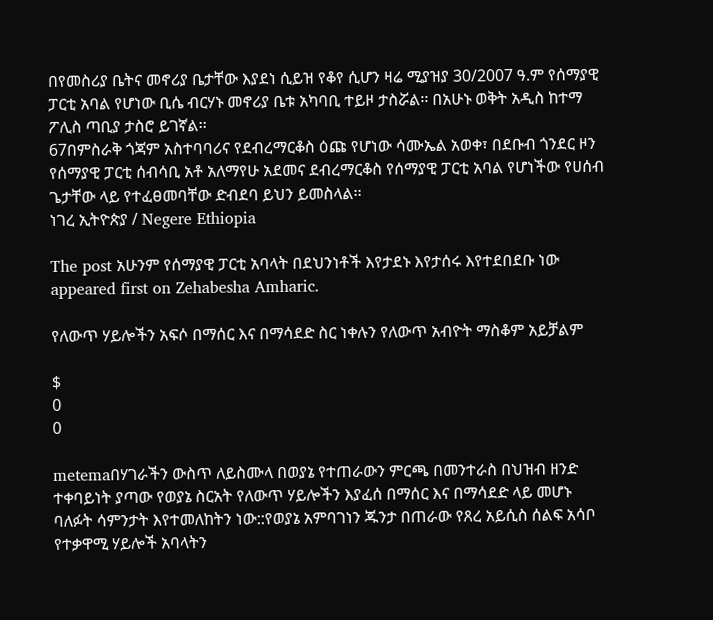በየመስሪያ ቤትና መኖሪያ ቤታቸው እያደነ ሲይዝ የቆየ ሲሆን ዛሬ ሚያዝያ 30/2007 ዓ.ም የሰማያዊ ፓርቲ አባል የሆነው ቢሴ ብርሃኑ መኖሪያ ቤቱ አካባቢ ተይዞ ታስሯል፡፡ በአሁኑ ወቅት አዲስ ከተማ ፖሊስ ጣቢያ ታስሮ ይገኛል፡፡
67በምስራቅ ጎጃም አስተባባሪና የደብረማርቆስ ዕጩ የሆነው ሳሙኤል አወቀ፣ በደቡብ ጎንደር ዞን የሰማያዊ ፓርቲ ሰብሳቢ አቶ አለማየሁ አደመና ደብረማርቆስ የሰማያዊ ፓርቲ አባል የሆነችው የሀሰብ ጌታቸው ላይ የተፈፀመባቸው ድብደባ ይህን ይመስላል፡፡
ነገረ ኢትዮጵያ / Negere Ethiopia

The post አሁንም የሰማያዊ ፓርቲ አባላት በደህንነቶች እየታደኑ እየታሰሩ እየተደበደቡ ነው appeared first on Zehabesha Amharic.

የለውጥ ሃይሎችን አፍሶ በማሰር እና በማሳደድ ስር ነቀሉን የለውጥ አብዮት ማስቆም አይቻልም

$
0
0

metemaበሃገራችን ውስጥ ለይስሙላ በወያኔ የተጠራውን ምርጫ በመንተራስ በህዝብ ዘንድ ተቀባይነት ያጣው የወያኔ ስርአት የለውጥ ሃይሎችን እያፈሰ በማሰር እና በማሳደድ ላይ መሆኑ ባለፉት ሳምንታት እየተመለከትን ነው::የወያኔ አምባገነን ጁንታ በጠራው የጸረ አይሲስ ሰልፍ አሳቦ የተቃዋሚ ሃይሎች አባላትን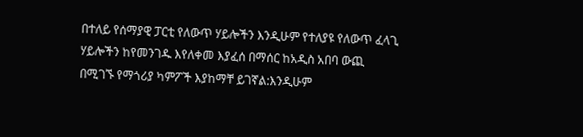በተለይ የሰማያዊ ፓርቲ የለውጥ ሃይሎችን እንዲሁም የተለያዩ የለውጥ ፈላጊ ሃይሎችን ከየመንገዱ እየለቀመ እያፈሰ በማሰር ከአዲስ አበባ ውጪ በሚገኙ የማጎሪያ ካምፖች እያከማቸ ይገኛል:እንዲሁም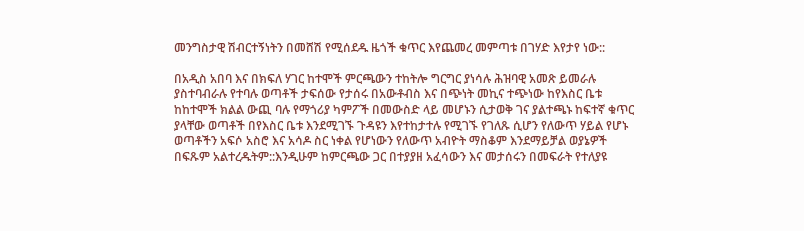መንግስታዊ ሽብርተኝነትን በመሸሽ የሚሰደዱ ዜጎች ቁጥር እየጨመረ መምጣቱ በገሃድ እየታየ ነው::

በአዲስ አበባ እና በክፍለ ሃገር ከተሞች ምርጫውን ተከትሎ ግርግር ያነሳሉ ሕዝባዊ አመጽ ይመራሉ ያስተባብራሉ የተባሉ ወጣቶች ታፍሰው የታሰሩ በአውቶብስ እና በጭነት መኪና ተጭነው ከየእስር ቤቱ ከከተሞች ክልል ውጪ ባሉ የማጎሪያ ካምፖች በመውስድ ላይ መሆኑን ሲታወቅ ገና ያልተጫኑ ከፍተኛ ቁጥር ያላቸው ወጣቶች በየእስር ቤቱ እንደሚገኙ ጉዳዩን እየተከታተሉ የሚገኙ የገለጹ ሲሆን የለውጥ ሃይል የሆኑ ወጣቶችን አፍሶ አስሮ እና አሳዶ ስር ነቀል የሆነውን የለውጥ አብዮት ማስቆም እንደማይቻል ወያኔዎች በፍጹም አልተረዱትም::እንዲሁም ከምርጫው ጋር በተያያዘ አፈሳውን እና መታሰሩን በመፍራት የተለያዩ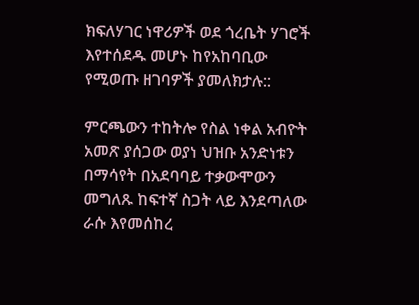ክፍለሃገር ነዋሪዎች ወደ ጎረቤት ሃገሮች እየተሰደዱ መሆኑ ከየአከባቢው የሚወጡ ዘገባዎች ያመለክታሉ::

ምርጫውን ተከትሎ የስል ነቀል አብዮት አመጽ ያሰጋው ወያነ ህዝቡ አንድነቱን በማሳየት በአደባባይ ተቃውሞውን መግለጹ ከፍተኛ ስጋት ላይ እንደጣለው ራሱ እየመሰከረ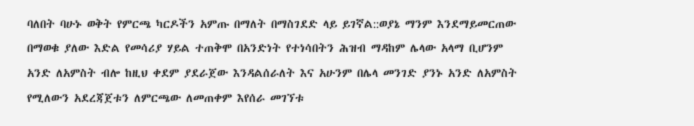ባለበት ባሁኑ ወቅት የምርጫ ካርዶችን አምጡ በማለት በማስገደድ ላይ ይገኛል::ወያኔ ማንም እንደማይመርጠው በማወቁ ያለው እድል የመሳሪያ ሃይል ተጠቅሞ በአንድነት የተነሳበትን ሕዝብ ማዳከም ሌላው አላማ ቢሆንም አንድ ለአምስት ብሎ ከዚህ ቀደም ያደራጀው እንዳልሰራለት እና አሁንም በሌላ መንገድ ያንኑ አንድ ለአምስት የሚለውን አደረጃጀቱን ለምርጫው ለመጠቀም እየሰራ መገኘቱ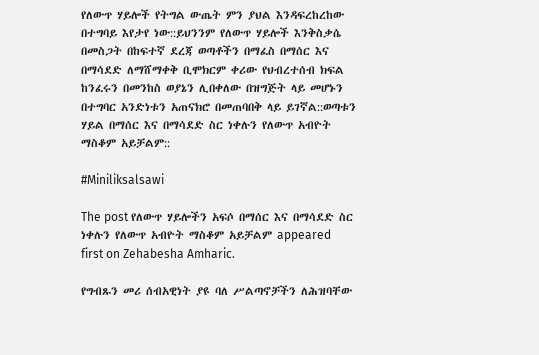የለውጥ ሃይሎች የትግል ውጤት ምን ያህል እንዳፍረከረከው በተግባይ እየታየ ነው::ይህንንም የለውጥ ሃይሎች እንቅስቃሴ በመስጋት በከፍተኛ ደረጃ ወጣቶችን በማፈስ በማሰር እና በማሳደድ ለማሸማቀቅ ቢሞክርም ቀሪው የህብረተሰብ ክፍል ከንፈሩን በመንከስ ወያኔን ሊበቀለው በዝግጅት ላይ መሆኑን በተግባር አንድነቱን አጠናክሮ በመጠባበቅ ላይ ይገኛል::ወጣቱን ሃይል በማሰር እና በማሳደድ ስር ነቀሉን የለውጥ አብዮት ማስቆም አይቻልም::

#Miniliksalsawi

The post የለውጥ ሃይሎችን አፍሶ በማሰር እና በማሳደድ ስር ነቀሉን የለውጥ አብዮት ማስቆም አይቻልም appeared first on Zehabesha Amharic.

የግብጹን መሪ ሰብአዊነት ያዩ ባለ ሥልጣኖቻችን ለሕዝባቸው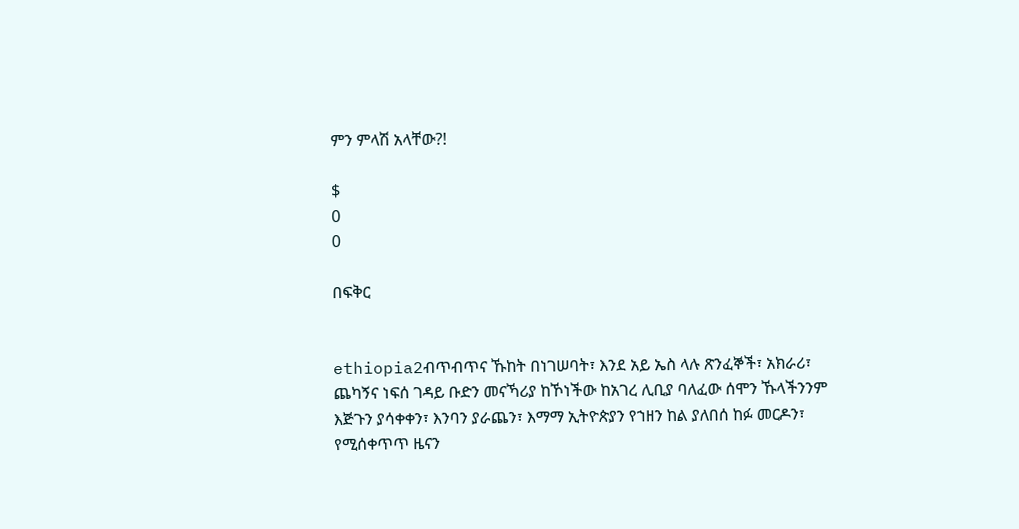ምን ምላሽ አላቸው?!

$
0
0

በፍቅር


ethiopia2ብጥብጥና ኹከት በነገሠባት፣ እንደ አይ ኤስ ላሉ ጽንፈኞች፣ አክራሪ፣ ጨካኝና ነፍሰ ገዳይ ቡድን መናኻሪያ ከኾነችው ከአገረ ሊቢያ ባለፈው ሰሞን ኹላችንንም እጅጉን ያሳቀቀን፣ እንባን ያራጨን፣ እማማ ኢትዮጵያን የኀዘን ከል ያለበሰ ከፉ መርዶን፣ የሚሰቀጥጥ ዜናን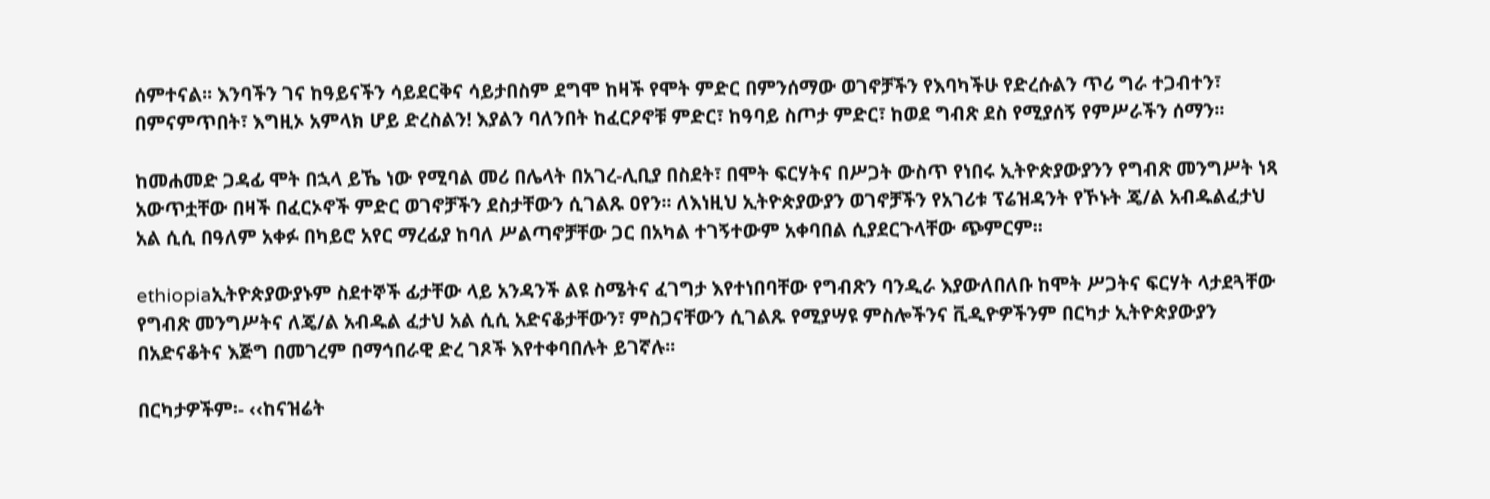ሰምተናል፡፡ እንባችን ገና ከዓይናችን ሳይደርቅና ሳይታበስም ደግሞ ከዛች የሞት ምድር በምንሰማው ወገኖቻችን የእባካችሁ የድረሱልን ጥሪ ግራ ተጋብተን፣ በምናምጥበት፣ እግዚኦ አምላክ ሆይ ድረስልን! እያልን ባለንበት ከፈርዖኖቹ ምድር፣ ከዓባይ ስጦታ ምድር፣ ከወደ ግብጽ ደስ የሚያሰኝ የምሥራችን ሰማን፡፡

ከመሐመድ ጋዳፊ ሞት በኋላ ይኼ ነው የሚባል መሪ በሌላት በአገረ-ሊቢያ በስደት፣ በሞት ፍርሃትና በሥጋት ውስጥ የነበሩ ኢትዮጵያውያንን የግብጽ መንግሥት ነጻ አውጥቷቸው በዛች በፈርኦኖች ምድር ወገኖቻችን ደስታቸውን ሲገልጹ ዐየን፡፡ ለእነዚህ ኢትዮጵያውያን ወገኖቻችን የአገሪቱ ፕሬዝዳንት የኾኑት ጄ/ል አብዱልፈታህ አል ሲሲ በዓለም አቀፉ በካይሮ አየር ማረፊያ ከባለ ሥልጣኖቻቸው ጋር በአካል ተገኝተውም አቀባበል ሲያደርጉላቸው ጭምርም፡፡

ethiopiaኢትዮጵያውያኑም ስደተኞች ፊታቸው ላይ አንዳንች ልዩ ስሜትና ፈገግታ እየተነበባቸው የግብጽን ባንዲራ እያውለበለቡ ከሞት ሥጋትና ፍርሃት ላታደጓቸው የግብጽ መንግሥትና ለጄ/ል አብዱል ፈታህ አል ሲሲ አድናቆታቸውን፣ ምስጋናቸውን ሲገልጹ የሚያሣዩ ምስሎችንና ቪዲዮዎችንም በርካታ ኢትዮጵያውያን በአድናቆትና እጅግ በመገረም በማኅበራዊ ድረ ገጾች እየተቀባበሉት ይገኛሉ፡፡

በርካታዎችም፡- ‹‹ከናዝሬት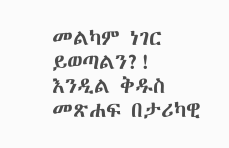መልካም ነገር ይወጣልን?! እንዲል ቅዱስ መጽሐፍ በታሪካዊ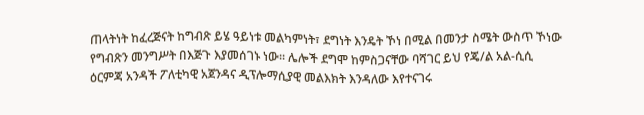ጠላትነት ከፈረጅናት ከግብጽ ይሄ ዓይነቱ መልካምነት፣ ደግነት እንዴት ኾነ በሚል በመንታ ስሜት ውስጥ ኾነው የግብጽን መንግሥት በእጅጉ እያመሰገኑ ነው፡፡ ሌሎች ደግሞ ከምስጋናቸው ባሻገር ይህ የጄ/ል አል-ሲሲ ዕርምጃ አንዳች ፖለቲካዊ አጀንዳና ዲፕሎማሲያዊ መልእክት እንዳለው እየተናገሩ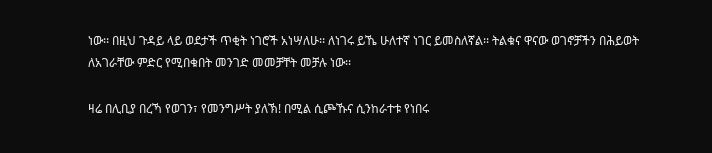ነው፡፡ በዚህ ጉዳይ ላይ ወደታች ጥቂት ነገሮች አነሣለሁ፡፡ ለነገሩ ይኼ ሁለተኛ ነገር ይመስለኛል፡፡ ትልቁና ዋናው ወገኖቻችን በሕይወት ለአገራቸው ምድር የሚበቁበት መንገድ መመቻቸት መቻሉ ነው፡፡

ዛሬ በሊቢያ በረኻ የወገን፣ የመንግሥት ያለኽ! በሚል ሲጮኹና ሲንከራተቱ የነበሩ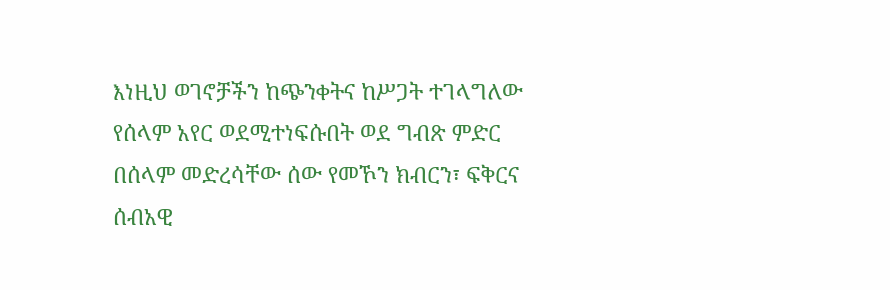እነዚህ ወገኖቻችን ከጭንቀትና ከሥጋት ተገላግለው የሰላም አየር ወደሚተነፍሱበት ወደ ግብጽ ምድር በሰላም መድረሳቸው ሰው የመኾን ክብርን፣ ፍቅርና ሰብአዊ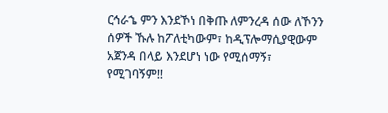ርኅራኄ ምን እንደኾነ በቅጡ ለምንረዳ ሰው ለኾንን ሰዎች ኹሉ ከፖለቲካውም፣ ከዲፕሎማሲያዊውም አጀንዳ በላይ እንደሆነ ነው የሚሰማኝ፣ የሚገባኝም!!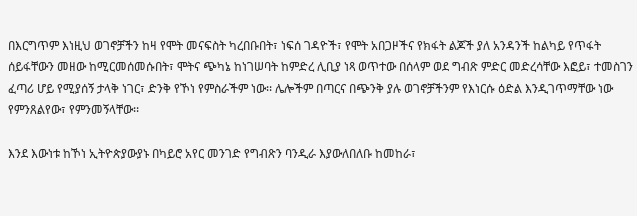በእርግጥም እነዚህ ወገኖቻችን ከዛ የሞት መናፍስት ካረበቡበት፣ ነፍሰ ገዳዮች፣ የሞት አበጋዞችና የክፋት ልጆች ያለ አንዳንች ከልካይ የጥፋት ሰይፋቸውን መዘው ከሚርመሰመሱበት፣ ሞትና ጭካኔ ከነገሠባት ከምድረ ሊቢያ ነጻ ወጥተው በሰላም ወደ ግብጽ ምድር መድረሳቸው እፎይ፣ ተመስገን ፈጣሪ ሆይ የሚያሰኝ ታላቅ ነገር፣ ድንቅ የኾነ የምስራችም ነው፡፡ ሌሎችም በጣርና በጭንቅ ያሉ ወገኖቻችንም የእነርሱ ዕድል እንዲገጥማቸው ነው የምንጸልየው፣ የምንመኝላቸው፡፡

እንደ እውነቱ ከኾነ ኢትዮጵያውያኑ በካይሮ አየር መንገድ የግብጽን ባንዲራ እያውለበለቡ ከመከራ፣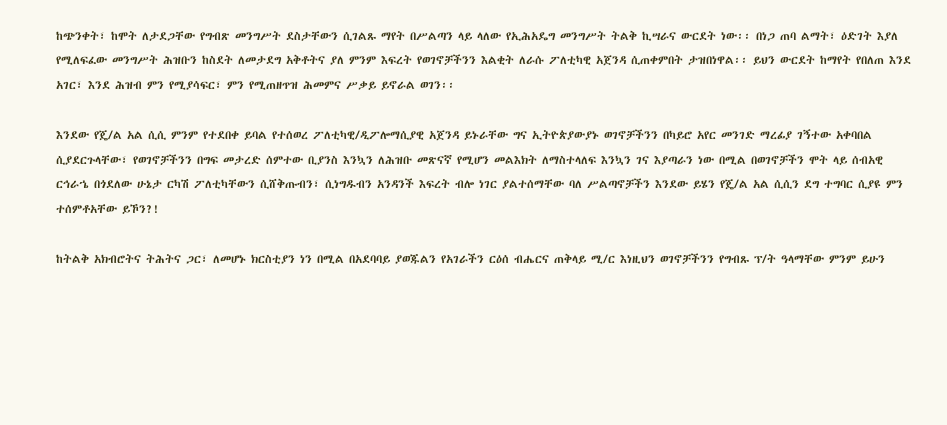ከጭንቀት፣ ከሞት ለታደጋቸው የግብጽ መንግሥት ደስታቸውን ሲገልጹ ማየት በሥልጣን ላይ ላለው የኢሕአዴግ መንግሥት ትልቅ ኪሣራና ውርደት ነው፡፡ በነጋ ጠባ ልማት፣ ዕድገት እያለ የሚለፍፈው መንግሥት ሕዝቡን ከስደት ለመታደግ አቅቶትና ያለ ምንም እፍረት የወገኖቻችንን እልቂት ለራሱ ፖለቲካዊ አጀንዳ ሲጠቀምበት ታዝበነዋል፡፡ ይህን ውርደት ከማየት የበለጠ እንደ አገር፣ እንደ ሕዝብ ምን የሚያሳፍር፣ ምን የሚጠዘጥዝ ሕመምና ሥቃይ ይኖራል ወገን፡፡

እንደው የጄ/ል አል ሲሲ ምንም የተደበቀ ይባል የተሰወረ ፖለቲካዊ/ዲፖሎማሲያዊ አጀንዳ ይኑራቸው ግና ኢትዮጵያውያኑ ወገኖቻችንን በካይሮ አየር መንገድ ማረፊያ ገኝተው አቀባበል ሲያደርጉላቸው፣ የወገኖቻችንን በግፍ መታረድ ሰምተው ቢያንስ እንኳን ለሕዝቡ መጽናኛ የሚሆን መልእክት ለማስተላለፍ እንኳን ገና እያጣራን ነው በሚል በወገኖቻችን ሞት ላይ ሰብአዊ ርኅራኄ በጎደለው ሁኔታ ርካሽ ፖለቲካቸውን ሲሸቅጡብን፣ ሲነግዱብን አንዳንች እፍረት ብሎ ነገር ያልተሰማቸው ባለ ሥልጣኖቻችን እንደው ይሄን የጄ/ል አል ሲሲን ደግ ተግባር ሲያዩ ምን ተሰምቶአቸው ይኾን?!

ከትልቅ አክብሮትና ትሕትና ጋር፣ ለመሆኑ ክርስቲያን ነን በሚል በአደባባይ ያወጁልን የአገራችን ርዕሰ ብሔርና ጠቅላይ ሚ/ር እነዚህን ወገኖቻችንን የግብጹ ፕ/ት ዓላማቸው ምንም ይሁን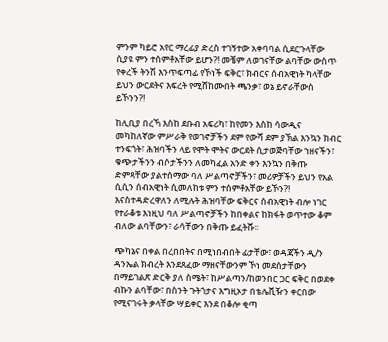ምንም ካይሮ አየር ማረፊያ ድረስ ተገኝተው አቀባባል ሲደርጉላቸው ሲያዩ ምን ተሰምቶአቸው ይሆን?! መቼም ለወገናቸው ልባቸው ውስጥ የቀረች ትንሽ እንጥፍጣፊ የኾነች ፍቅር፣ ክብርና ሰብአዊነት ካላቸው ይህን ውርደትና እፍረት የሚሸከሙበት ጫንቃ፣ ወኔ ይኖራቸውስ ይኾንን?!

ከሊቢያ በረኻ እስከ ደቡብ አፍሪካ፣ ከየመን እስከ ሳውዲና መካከለኛው ምሥራቅ የወገኖቻችን ደም የውሻ ደም ያኽል እንኳን ክብር ተንፍጎት፣ ሕዝባችን ላይ የሞት ሞትና ውርደት ሲታወጅባቸው ኀዘናችን፣ ቁጭታችንን ብሶታችንን ለመካፈል አንድ ቀን እንኳን በቅጡ ድምጻቸው ያልተሰማው ባለ ሥልጣኖቻችን፣ መሪዎቻችን ይህን የአል ሲሲን ሰብአዊነት ሲመለከቱ ምን ተሰምቶአቸው ይኾን?! እናስተዳድረዋለን ለሚሉት ሕዝባቸው ፍቅርና ሰብአዊነት ብሎ ነገር የተራቆቱ እነዚህ ባለ ሥልጣኖቻችን ከበቀልና ከክፋት ወጥተው ቆም ብለው ልባቸውን፣ ራሳቸውን በቅጡ ይፈትሹ፡፡

ጭካኔና በቀል በረበበትና በሚነበብበት ፊታቸው፣ ወዳጃችን ዲ/ን ዳንኤል ክብረት እንደጸፈው ማዘናቸውንም ኾነ መደሰታቸውን በማይገልጽ ድርቅ ያለ ስሜት፣ ከሥልጣን/ከወንበር ጋር ፍቅር በወደቀ ብኩን ልባቸው፣ በስንት ጉትጎታና እግዚኦታ በቴሌቪዥን ቀርበው የሚናገሩት ቃላቸው ሣይቀር እንደ በቆሎ ቂጣ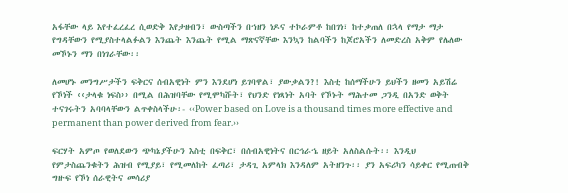አፋቸው ላይ እየተፈረፈረ ሲወድቅ እየታዘብን፣ ውስጣችን በኀዘን ነዶና ተኮራምቶ ከበገነ፣ ከተቃጠለ በኋላ የማታ ማታ የግዳቸውን የሚያስተላልፉልን እንጨት እንጨት የሚል ማጽናኛቸው እንኳን ከልባችን ከጆሮአችን ለመድረስ አቅም የሌለው መኾኑን ማን በነገራቸው፡፡

ለመሆኑ መንግሥታችን ፍቅርና ሰብአዊነት ምን እንደሆነ ይገባዋል፣ ያውቃልን?! እስቲ ከሰማችሁን ይህችን ዘመን አይሽሬ የኾነች ‹‹ታላቁ ነፍስ›› በሚል በሕዝባቸው የሚሞካሹት፣ የህንድ የነጻነት አባት የኾኑት ማሕተመ ጋንዲ በአንድ ወቅት ተናገሩትን አባባላቸውን ልጥቀስላችሁ፡- ‹‹Power based on Love is a thousand times more effective and permanent than power derived from fear.››

ፍርሃት አምጦ የወለደውን ጭካኔያችሁን እስቲ በፍቅር፣ በሰብአዊነትና በርኅራኄ ዘይት አለስልሱት፡፡ እንዲህ የምታስጨንቁትን ሕዝብ የሚያይ፣ የሚመለከት ፈጣሪ፣ ታዳጊ አምላክ እንዳለም አትዘንጉ፡፡ ያን አፍሪካን ሳይቀር የሚጠብቅ ግዙፍ የኾነ ሰራዊትና መሳሪያ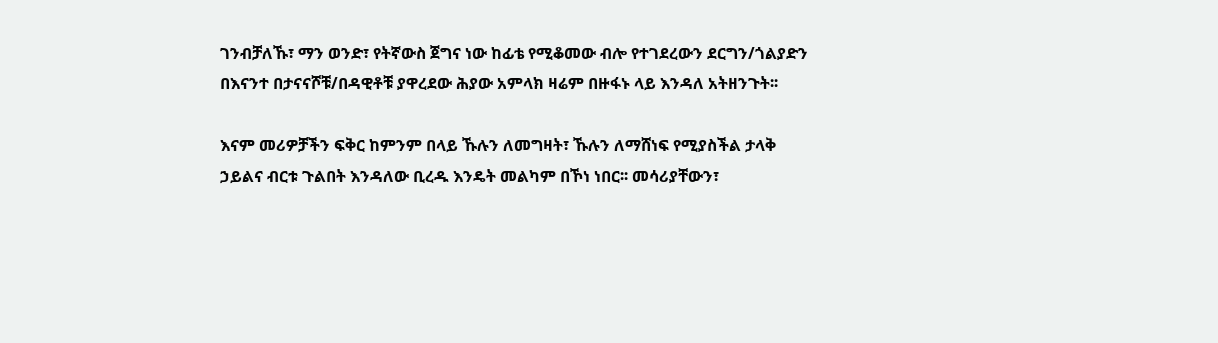ገንብቻለኹ፣ ማን ወንድ፣ የትኛውስ ጀግና ነው ከፊቴ የሚቆመው ብሎ የተገደረውን ደርግን/ጎልያድን በእናንተ በታናናሾቹ/በዳዊቶቹ ያዋረደው ሕያው አምላክ ዛሬም በዙፋኑ ላይ እንዳለ አትዘንጉት፡፡

እናም መሪዎቻችን ፍቅር ከምንም በላይ ኹሉን ለመግዛት፣ ኹሉን ለማሸነፍ የሚያስችል ታላቅ ኃይልና ብርቱ ጉልበት እንዳለው ቢረዱ እንዴት መልካም በኾነ ነበር፡፡ መሳሪያቸውን፣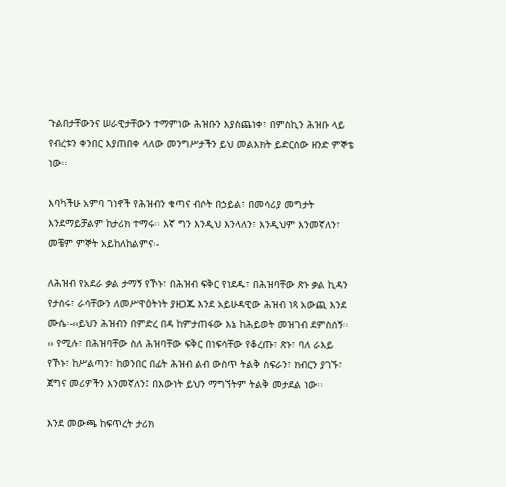ጉልበታቸውንና ሠራዊታቸውን ተማምነው ሕዝቡን እያስጨነቀ፣ በምስኪን ሕዝቡ ላይ የብረቱን ቀንበር እያጠበቀ ላለው መንግሥታችን ይህ መልእክት ይድርሰው ዘንድ ምኞቴ ነው፡፡

እባካችሁ አምባ ገነኖች የሕዝብን ቁጣና ብሶት በኃይል፣ በመሳሪያ መግታት እንደማይቻልም ከታሪክ ተማሩ፡፡ እኛ ግን እንዲህ እንላለን፣ እንዲህም እንመኛለን፣ መቼም ምኞት አይከለከልምና፡-

ለሕዝብ የአደራ ቃል ታማኝ የኾኑ፣ በሕዝብ ፍቅር የነደዱ፣ በሕዝባቸው ጽኑ ቃል ኪዳን የታሰሩ፣ ራሳቸውን ለመሥዋዕትነት ያዘጋጁ እንደ አይሁዳዊው ሕዝብ ነጻ አውጪ እንደ ሙሴ፡-‹‹ይህን ሕዝብን በምድረ በዳ ከምታጠፋው እኔ ከሕይወት መዝገብ ደምስሰኝ፡፡›› የሚሉ፣ በሕዝባቸው ስለ ሕዝባቸው ፍቅር በነፍሳቸው የቆረጡ፣ ጽኑ፣ ባለ ራእይ የኾኑ፣ ከሥልጣን፣ ከወንበር በፊት ሕዝብ ልብ ውስጥ ትልቅ ስፍራን፣ ክብርን ያገኙ፣ ጀግና መሪዎችን እንመኛለን፤ በእውነት ይህን ማግኘትም ትልቅ መታደል ነው፡፡

እንደ መውጫ ከፍጥረት ታሪክ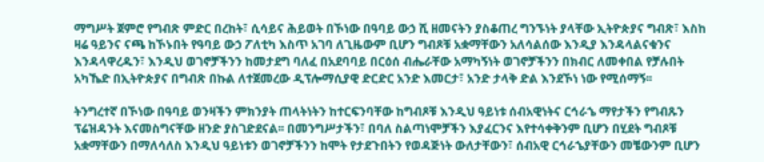ማግሥት ጀምሮ የግብጽ ምድር በረከት፣ ሲሳይና ሕይወት በኾነው በዓባይ ውኃ ሺ ዘመናትን ያስቆጠረ ግንኙነት ያላቸው ኢትዮጵያና ግብጽ፣ እስከ ዛሬ ዓይንና ናጫ ከኾኑበት የዓባይ ውኃ ፖለቲካ እስጥ አገባ ለጊዜውም ቢሆን ግብጾቹ አቋማቸውን አለሳልሰው እንዲያ እንዳላልናቁንና እንዳላዋረዱን፣ እንዲህ ወገኖቻችንን ከመታደግ ባለፈ በአደባባይ በርዕሰ ብሔራቸው አማካኝነት ወገኖቻችንን በክብር ለመቀበል የቻሉበት አካኼድ በኢትዮጵያና በግብጽ በኩል ለተጀመረው ዲፕሎማሲያዊ ድርድር አንድ እመርታ፣ አንድ ታላቅ ድል እንደኾነ ነው የሚሰማኝ፡፡

ትንግረተኛ በኾነው በዓባይ ወንዛችን ምክንያት ጠላትነትን ከተርፍንባቸው ከግብጾቹ እንዲህ ዓይነቱ ሰብአዊነትና ርኅራኄ ማየታችን የግብጹን ፕሬዝዳንት እናመስግናቸው ዘንድ ያስገድደናል፡፡ በመንግሥታችን፣ በባለ ስልጣነሞቻችን እያፈርንና እየተሳቀቅንም ቢሆን በሂደት ግብጾቹ አቋማቸውን በማለሳለስ እንዲህ ዓይነቱን ወገኖቻችንን ከሞት የታደጉበትን የወዳጅነት ውለታቸውን፣ ሰብአዊ ርኅራኄያቸውን መቼውንም ቢሆን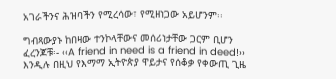አገራችንና ሕዝባችን የሚረሳው፣ የሚዘነጋው አይሆንም፡፡

ግብጻውያኑ ከበዛው ተንኮላቸውና መሰሪነታቸው ጋርም ቢሆን ፈረንጆቹ፡- ‹‹A friend in need is a friend in deed!›› እንዲሉ በዚህ የእማማ ኢትዮጵያ ዋይታና የሰቆቃ የቀውጢ ጊዜ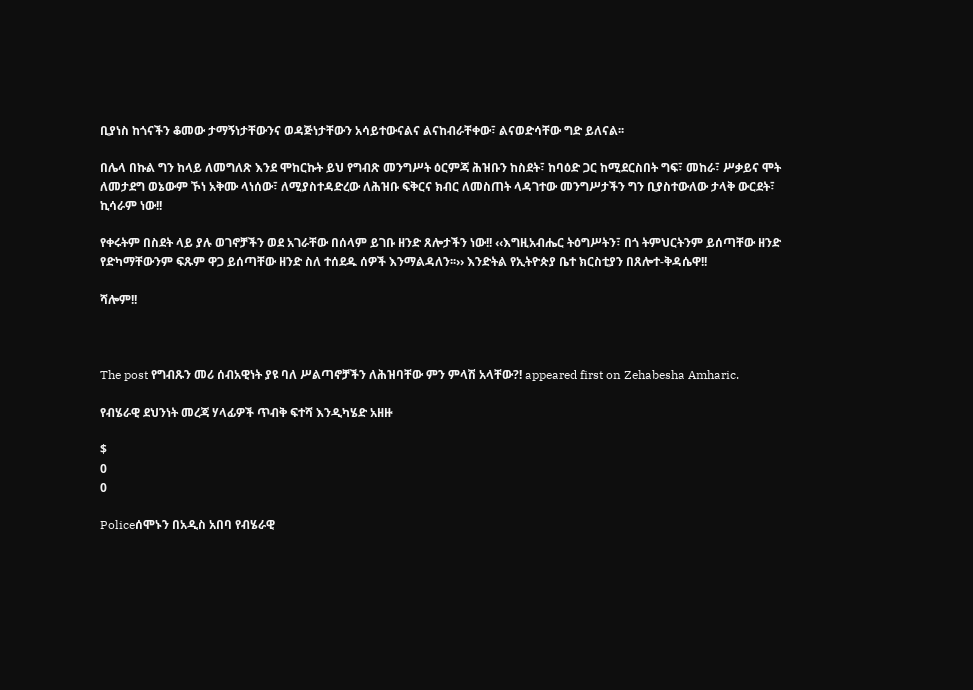ቢያነስ ከጎናችን ቆመው ታማኝነታቸውንና ወዳጅነታቸውን አሳይተውናልና ልናከብራቸቀው፣ ልናወድሳቸው ግድ ይለናል፡፡

በሌላ በኩል ግን ከላይ ለመግለጽ እንደ ሞከርኩት ይህ የግብጽ መንግሥት ዕርምጃ ሕዝቡን ከስደት፣ ከባዕድ ጋር ከሚደርስበት ግፍ፣ መከራ፣ ሥቃይና ሞት ለመታደግ ወኔውም ኾነ አቅሙ ላነሰው፣ ለሚያስተዳድረው ለሕዝቡ ፍቅርና ክብር ለመስጠት ላዳገተው መንግሥታችን ግን ቢያስተውለው ታላቅ ውርደት፣ ኪሳራም ነው!!

የቀሩትም በስደት ላይ ያሉ ወገኖቻችን ወደ አገራቸው በሰላም ይገቡ ዘንድ ጸሎታችን ነው!! ‹‹እግዚአብሔር ትዕግሥትን፣ በጎ ትምህርትንም ይሰጣቸው ዘንድ የድካማቸውንም ፍጹም ዋጋ ይሰጣቸው ዘንድ ስለ ተሰደዱ ሰዎች እንማልዳለን፡፡›› እንድትል የኢትዮጵያ ቤተ ክርስቲያን በጸሎተ-ቅዳሴዋ!!

ሻሎም!!



The post የግብጹን መሪ ሰብአዊነት ያዩ ባለ ሥልጣኖቻችን ለሕዝባቸው ምን ምላሽ አላቸው?! appeared first on Zehabesha Amharic.

የብሄራዊ ደህንነት መረጃ ሃላፊዎች ጥብቅ ፍተሻ እንዲካሄድ አዘዙ

$
0
0

Policeሰሞኑን በአዲስ አበባ የብሄራዊ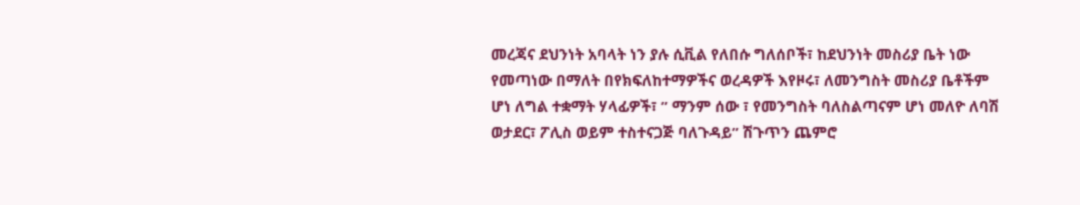መረጃና ደህንነት አባላት ነን ያሉ ሲቪል የለበሱ ግለሰቦች፣ ከደህንነት መስሪያ ቤት ነው የመጣነው በማለት በየክፍለከተማዎችና ወረዳዎች እየዞሩ፣ ለመንግስት መስሪያ ቤቶችም ሆነ ለግል ተቋማት ሃላፊዎች፣ ” ማንም ሰው ፣ የመንግስት ባለስልጣናም ሆነ መለዮ ለባሽ ወታደር፣ ፖሊስ ወይም ተስተናጋጅ ባለጉዳይ” ሽጉጥን ጨምሮ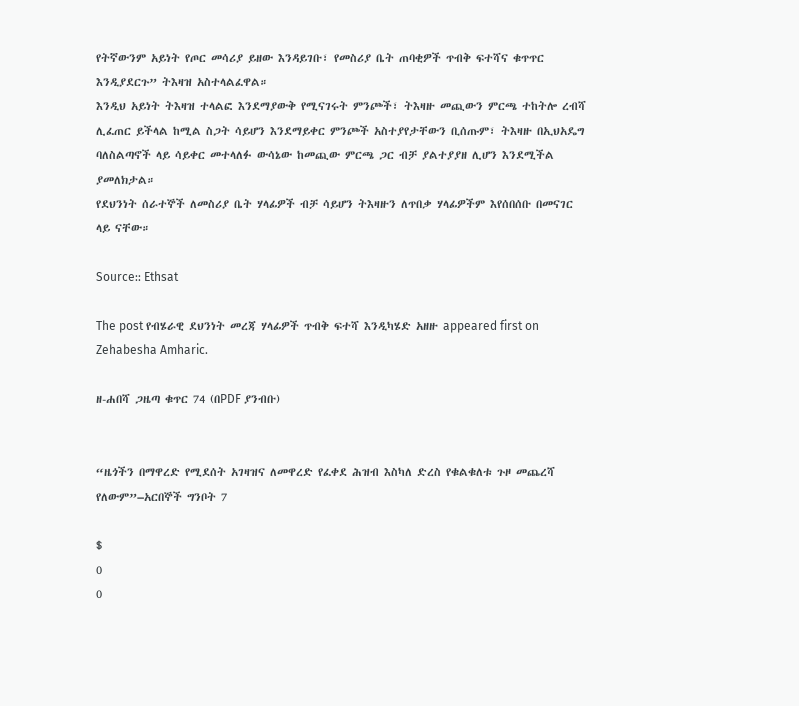የትኛውንም አይነት የጦር መሳሪያ ይዘው እንዳይገቡ፣ የመስሪያ ቤት ጠባቂዎች ጥብቅ ፍተሻና ቁጥጥር እንዲያደርጉ” ትእዛዝ አስተላልፈዋል።
እንዲህ አይነት ትእዛዝ ተላልፎ እንደማያውቅ የሚናገሩት ምንጮች፣ ትእዛዙ መጪውን ምርጫ ተከትሎ ረብሻ ሊፈጠር ይችላል ከሚል ስጋት ሳይሆን እንደማይቀር ምንጮች አስተያየታቸውን ቢሰጡም፣ ትእዛዙ በኢህአዴግ ባለስልጣኖች ላይ ሳይቀር መተላለፉ ውሳኔው ከመጪው ምርጫ ጋር ብቻ ያልተያያዘ ሊሆን እንደሚችል ያመለክታል።
የደህንነት ሰራተኞች ለመስሪያ ቤት ሃላፊዎች ብቻ ሳይሆን ትእዛዙን ለጥበቃ ሃላፊዎችም እየሰበሰቡ በመናገር ላይ ናቸው።

Source:: Ethsat

The post የብሄራዊ ደህንነት መረጃ ሃላፊዎች ጥብቅ ፍተሻ እንዲካሄድ አዘዙ appeared first on Zehabesha Amharic.

ዘ-ሐበሻ ጋዜጣ ቁጥር 74 (በPDF ያንብቡ)


“ዜጎችን በማዋረድ የሚደሰት አገዛዝና ለመዋረድ የፈቀደ ሕዝብ እስካለ ድረስ የቁልቁለቱ ጉዞ መጨረሻ የለውም”–አርበኞች ግንቦት 7

$
0
0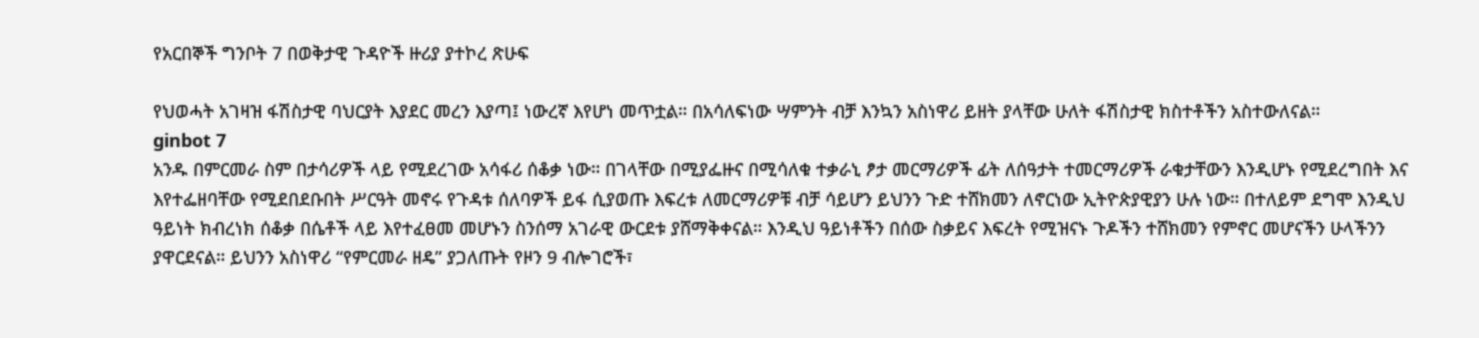የአርበኞች ግንቦት 7 በወቅታዊ ጉዳዮች ዙሪያ ያተኮረ ጽሁፍ

የህወሓት አገዛዝ ፋሽስታዊ ባህርያት እያደር መረን እያጣ፤ ነውረኛ እየሆነ መጥቷል። በአሳለፍነው ሣምንት ብቻ እንኳን አስነዋሪ ይዘት ያላቸው ሁለት ፋሽስታዊ ክስተቶችን አስተውለናል።
ginbot 7
አንዱ በምርመራ ስም በታሳሪዎች ላይ የሚደረገው አሳፋሪ ሰቆቃ ነው። በገላቸው በሚያፌዙና በሚሳለቁ ተቃራኒ ፆታ መርማሪዎች ፊት ለሰዓታት ተመርማሪዎች ራቁታቸውን እንዲሆኑ የሚደረግበት እና እየተፌዘባቸው የሚደበደቡበት ሥርዓት መኖሩ የጉዳቱ ሰለባዎች ይፋ ሲያወጡ እፍረቱ ለመርማሪዎቹ ብቻ ሳይሆን ይህንን ጉድ ተሸክመን ለኖርነው ኢትዮጵያዊያን ሁሉ ነው። በተለይም ደግሞ እንዲህ ዓይነት ክብረነክ ሰቆቃ በሴቶች ላይ እየተፈፀመ መሆኑን ስንሰማ አገራዊ ውርደቱ ያሸማቅቀናል። እንዲህ ዓይነቶችን በሰው ስቃይና እፍረት የሚዝናኑ ጉዶችን ተሸክመን የምኖር መሆናችን ሁላችንን ያዋርደናል። ይህንን አስነዋሪ “የምርመራ ዘዴ” ያጋለጡት የዞን 9 ብሎገሮች፣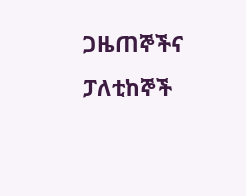ጋዜጠኞችና ፓለቲከኞች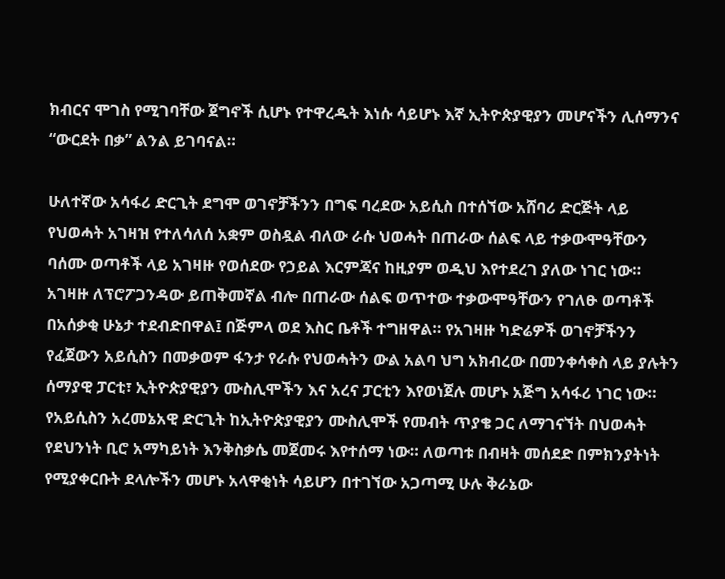ክብርና ሞገስ የሚገባቸው ጀግኖች ሲሆኑ የተዋረዱት እነሱ ሳይሆኑ እኛ ኢትዮጵያዊያን መሆናችን ሊሰማንና “ውርደት በቃ” ልንል ይገባናል።

ሁለተኛው አሳፋሪ ድርጊት ደግሞ ወገኖቻችንን በግፍ ባረደው አይሲስ በተሰኘው አሸባሪ ድርጅት ላይ የህወሓት አገዛዝ የተለሳለሰ አቋም ወስዷል ብለው ራሱ ህወሓት በጠራው ሰልፍ ላይ ተቃውሞዓቸውን ባሰሙ ወጣቶች ላይ አገዛዙ የወሰደው የኃይል እርምጃና ከዚያም ወዲህ እየተደረገ ያለው ነገር ነው። አገዛዙ ለፕሮፖጋንዳው ይጠቅመኛል ብሎ በጠራው ሰልፍ ወጥተው ተቃውሞዓቸውን የገለፁ ወጣቶች በአሰቃቂ ሁኔታ ተደብድበዋል፤ በጅምላ ወደ እስር ቤቶች ተግዘዋል። የአገዛዙ ካድሬዎች ወገኖቻችንን የፈጀውን አይሲስን በመቃወም ፋንታ የራሱ የህወሓትን ውል አልባ ህግ አክብረው በመንቀሳቀስ ላይ ያሉትን ሰማያዊ ፓርቲ፣ ኢትዮጵያዊያን ሙስሊሞችን እና አረና ፓርቲን እየወነጀሉ መሆኑ አጅግ አሳፋሪ ነገር ነው። የአይሲስን አረመኔአዊ ድርጊት ከኢትዮጵያዊያን ሙስሊሞች የመብት ጥያቄ ጋር ለማገናኘት በህወሓት የደህንነት ቢሮ አማካይነት እንቅስቃሴ መጀመሩ እየተሰማ ነው። ለወጣቱ በብዛት መሰደድ በምክንያትነት የሚያቀርቡት ደላሎችን መሆኑ አላዋቂነት ሳይሆን በተገኘው አጋጣሚ ሁሉ ቅራኔው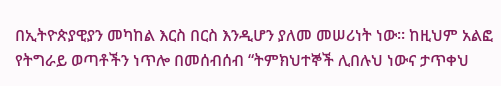በኢትዮጵያዊያን መካከል እርስ በርስ እንዲሆን ያለመ መሠሪነት ነው። ከዚህም አልፎ የትግራይ ወጣቶችን ነጥሎ በመሰብሰብ “ትምክህተኞች ሊበሉህ ነውና ታጥቀህ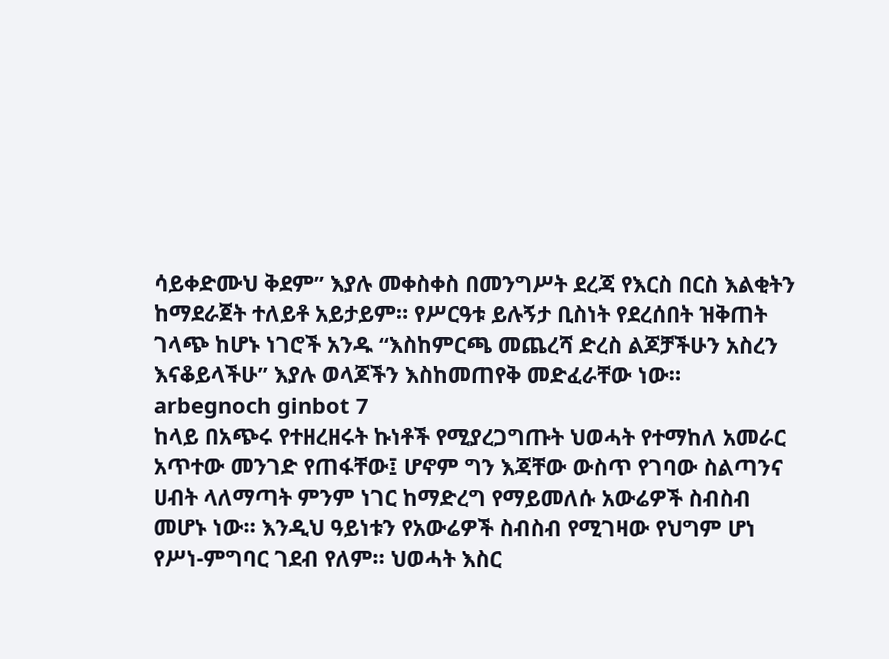ሳይቀድሙህ ቅደም” እያሉ መቀስቀስ በመንግሥት ደረጃ የእርስ በርስ እልቂትን ከማደራጀት ተለይቶ አይታይም። የሥርዓቱ ይሉኝታ ቢስነት የደረሰበት ዝቅጠት ገላጭ ከሆኑ ነገሮች አንዱ “እስከምርጫ መጨረሻ ድረስ ልጆቻችሁን አስረን እናቆይላችሁ” እያሉ ወላጆችን እስከመጠየቅ መድፈራቸው ነው።
arbegnoch ginbot 7
ከላይ በአጭሩ የተዘረዘሩት ኩነቶች የሚያረጋግጡት ህወሓት የተማከለ አመራር አጥተው መንገድ የጠፋቸው፤ ሆኖም ግን እጃቸው ውስጥ የገባው ስልጣንና ሀብት ላለማጣት ምንም ነገር ከማድረግ የማይመለሱ አውሬዎች ስብስብ መሆኑ ነው። እንዲህ ዓይነቱን የአውሬዎች ስብስብ የሚገዛው የህግም ሆነ የሥነ-ምግባር ገደብ የለም። ህወሓት እስር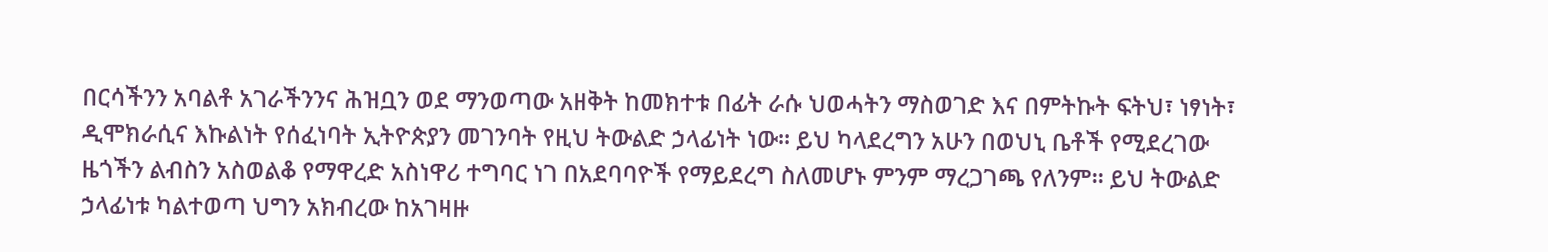በርሳችንን አባልቶ አገራችንንና ሕዝቧን ወደ ማንወጣው አዘቅት ከመክተቱ በፊት ራሱ ህወሓትን ማስወገድ እና በምትኩት ፍትህ፣ ነፃነት፣ ዲሞክራሲና እኩልነት የሰፈነባት ኢትዮጵያን መገንባት የዚህ ትውልድ ኃላፊነት ነው። ይህ ካላደረግን አሁን በወህኒ ቤቶች የሚደረገው ዜጎችን ልብስን አስወልቆ የማዋረድ አስነዋሪ ተግባር ነገ በአደባባዮች የማይደረግ ስለመሆኑ ምንም ማረጋገጫ የለንም። ይህ ትውልድ ኃላፊነቱ ካልተወጣ ህግን አክብረው ከአገዛዙ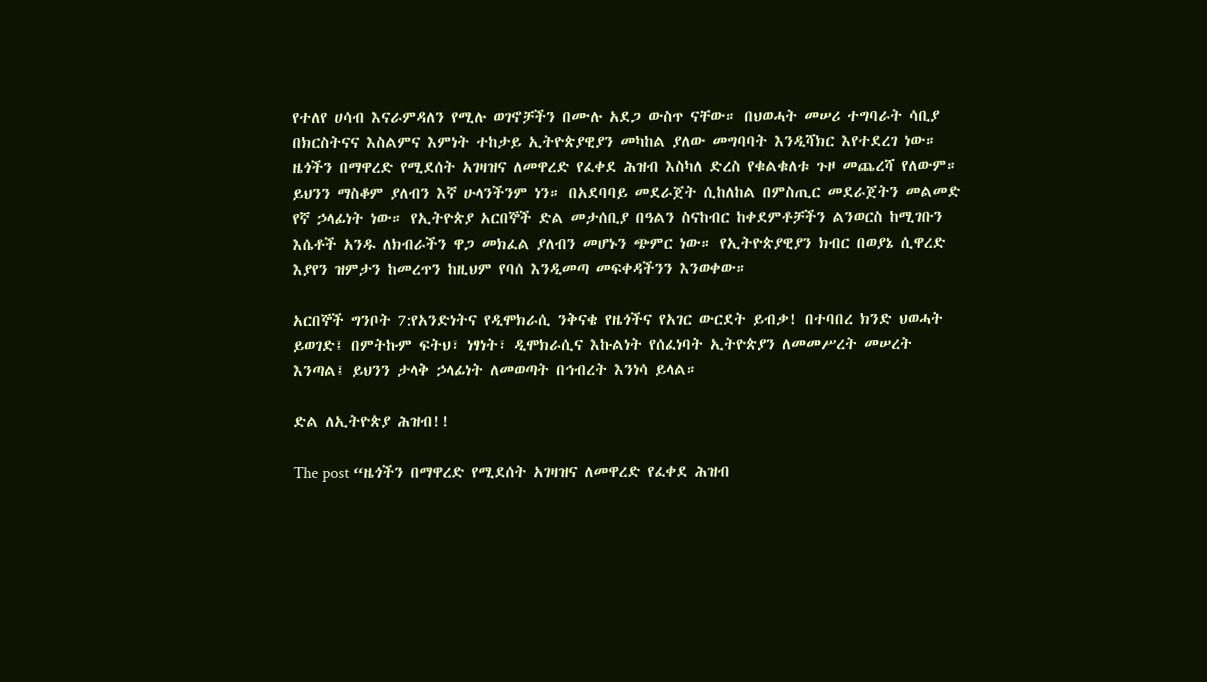የተለየ ሀሳብ እናራምዳለን የሚሉ ወገኖቻችን በሙሉ አደጋ ውስጥ ናቸው። በህወሓት መሠሪ ተግባራት ሳቢያ በክርስትናና እስልምና እምነት ተከታይ ኢትዮጵያዊያን መካከል ያለው መግባባት እንዲሻክር እየተደረገ ነው። ዜጎችን በማዋረድ የሚደሰት አገዛዝና ለመዋረድ የፈቀደ ሕዝብ እስካለ ድረስ የቁልቁለቱ ጉዞ መጨረሻ የለውም። ይህንን ማስቆም ያለብን እኛ ሁላንችንም ነን። በአደባባይ መደራጀት ሲከለከል በምስጢር መደራጀትን መልመድ የኛ ኃላፊነት ነው። የኢትዮጵያ አርበኞች ድል መታሰቢያ በዓልን ስናከብር ከቀደምቶቻችን ልንወርስ ከሚገቡን እሴቶች አንዱ ለክብራችን ዋጋ መክፈል ያለብን መሆኑን ጭምር ነው። የኢትዮጵያዊያን ክብር በወያኔ ሲዋረድ እያየን ዝምታን ከመረጥን ከዚህም የባሰ እንዲመጣ መፍቀዳችንን እንወቀው።

አርበኞች ግንቦት 7:የአንድነትና የዲሞክራሲ ንቅናቄ የዜጎችና የአገር ውርደት ይብቃ! በተባበረ ክንድ ህወሓት ይወገድ፤ በምትኩም ፍትህ፣ ነፃነት፣ ዲሞክራሲና እኩልነት የሰፈነባት ኢትዮጵያን ለመመሥረት መሠረት እንጣል፤ ይህንን ታላቅ ኃላፊነት ለመወጣት በኅብረት እንነሳ ይላል።

ድል ለኢትዮጵያ ሕዝብ!!

The post “ዜጎችን በማዋረድ የሚደሰት አገዛዝና ለመዋረድ የፈቀደ ሕዝብ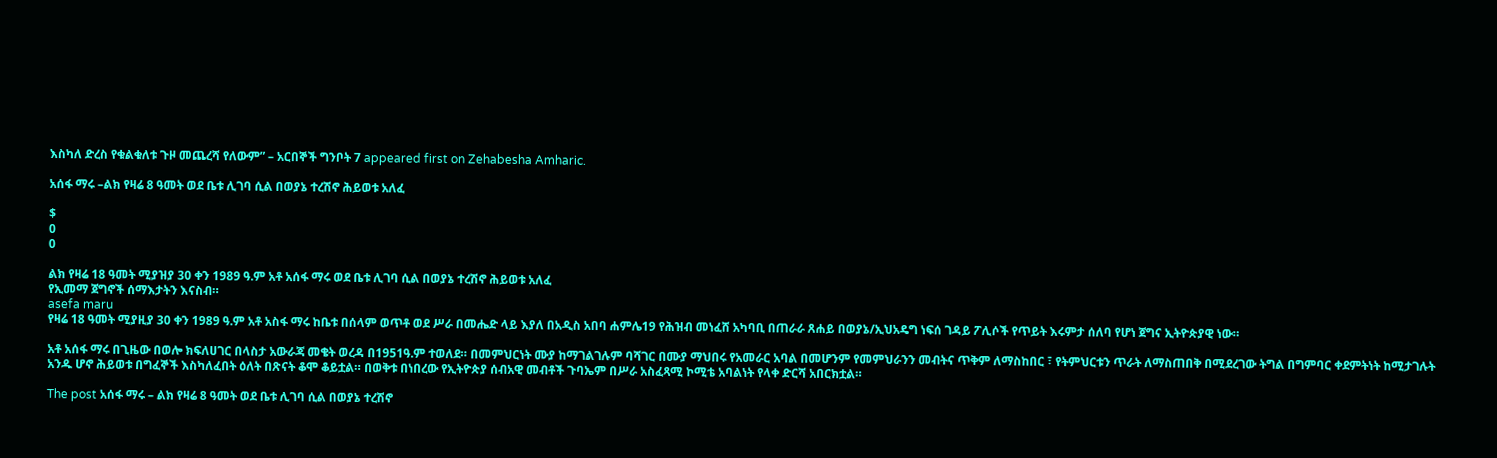እስካለ ድረስ የቁልቁለቱ ጉዞ መጨረሻ የለውም” – አርበኞች ግንቦት 7 appeared first on Zehabesha Amharic.

አሰፋ ማሩ –ልክ የዛሬ 8 ዓመት ወደ ቤቱ ሊገባ ሲል በወያኔ ተረሽኖ ሕይወቱ አለፈ

$
0
0

ልክ የዛሬ 18 ዓመት ሚያዝያ 30 ቀን 1989 ዓ.ም አቶ አሰፋ ማሩ ወደ ቤቱ ሊገባ ሲል በወያኔ ተረሽኖ ሕይወቱ አለፈ
የኢመማ ጀግኖች ሰማእታትን እናስብ።
asefa maru
የዛሬ 18 ዓመት ሚያዚያ 30 ቀን 1989 ዓ.ም አቶ አስፋ ማሩ ከቤቱ በሰላም ወጥቶ ወደ ሥራ በመሔድ ላይ እያለ በአዲስ አበባ ሐምሌ19 የሕዝብ መነፈሸ አካባቢ በጠራራ ጸሐይ በወያኔ/ኢህአዴግ ነፍሰ ገዳይ ፖሊሶች የጥይት እሩምታ ሰለባ የሆነ ጀግና ኢትዮጵያዊ ነው።

አቶ አሰፋ ማሩ በጊዜው በወሎ ክፍለሀገር በላስታ አውራጃ መቄት ወረዳ በ1951ዓ.ም ተወለደ። በመምህርነት ሙያ ከማገልገሉም ባሻገር በሙያ ማህበሩ የአመራር አባል በመሆንም የመምህራንን መብትና ጥቅም ለማስከበር ፣ የትምህርቱን ጥራት ለማስጠበቅ በሚደረገው ትግል በግምባር ቀደምትነት ከሚታገሉት አንዱ ሆኖ ሕይወቱ በግፈኞች እስካለፈበት ዕለት በጽናት ቆሞ ቆይቷል። በወቅቱ በነበረው የኢትዮጵያ ሰብአዊ መብቶች ጉባኤም በሥራ አስፈጻሚ ኮሚቴ አባልነት የላቀ ድርሻ አበርክቷል።

The post አሰፋ ማሩ – ልክ የዛሬ 8 ዓመት ወደ ቤቱ ሊገባ ሲል በወያኔ ተረሽኖ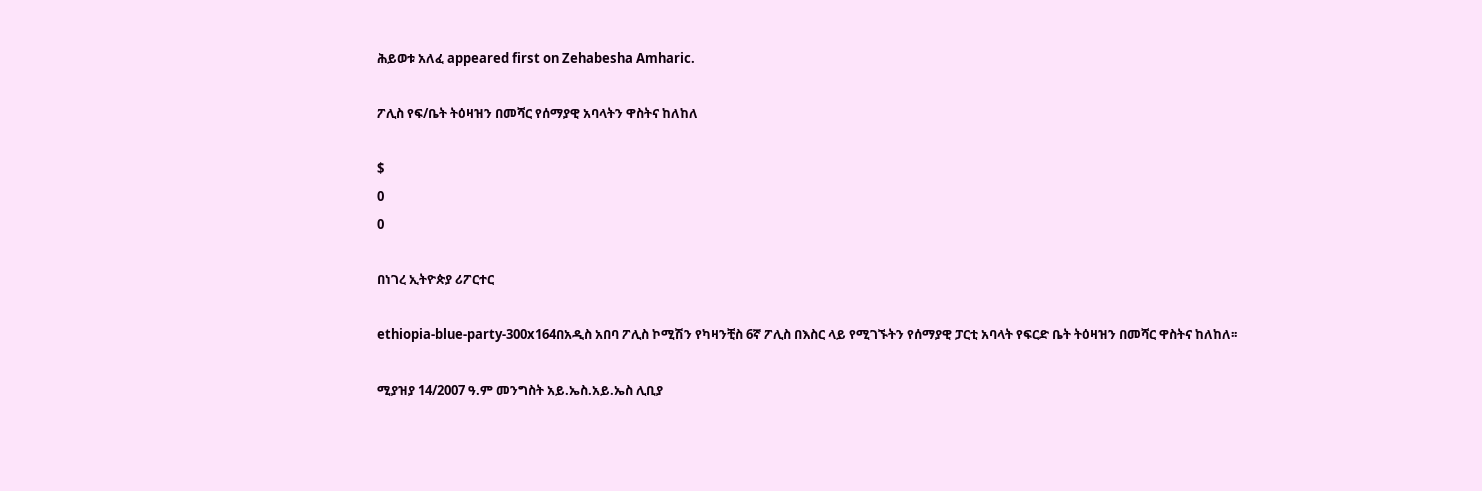ሕይወቱ አለፈ appeared first on Zehabesha Amharic.

ፖሊስ የፍ/ቤት ትዕዛዝን በመሻር የሰማያዊ አባላትን ዋስትና ከለከለ

$
0
0

በነገረ ኢትዮጵያ ሪፖርተር

ethiopia-blue-party-300x164በአዲስ አበባ ፖሊስ ኮሚሽን የካዛንቺስ 6ኛ ፖሊስ በእስር ላይ የሚገኙትን የሰማያዊ ፓርቲ አባላት የፍርድ ቤት ትዕዛዝን በመሻር ዋስትና ከለከለ፡፡

ሚያዝያ 14/2007 ዓ.ም መንግስት አይ.ኤስ.አይ.ኤስ ሊቢያ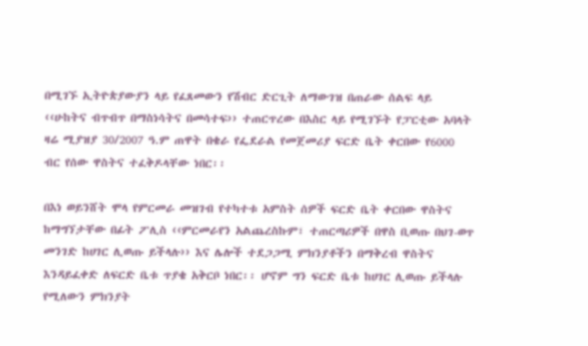በሚገኙ ኢትዮጵያውያን ላይ የፈጸመውን የሽብር ድርጊት ለማውገዝ በጠራው ሰልፍ ላይ ‹‹ሁከትና ብጥብጥ በማስነሳትና በመሳተፍ›› ተጠርጥረው በእስር ላይ የሚገኙት የፓርቲው አባላት ዛሬ ሚያዝያ 30/2007 ዓ.ም ጠዋት በቄራ የፌደራል የመጀመሪያ ፍርድ ቤት ቀርበው የ6000 ብር የሰው ዋስትና ተፈቅዶላቸው ነበር፡፡

በእነ ወይንሸት ሞላ የምርመራ መዝገብ የተካተቱ አምስት ሰዎች ፍርድ ቤት ቀርበው ዋስትና ከማግኘታቸው በፊት ፖሊስ ‹‹ምርመራየን አልጨረስኩም፣ ተጠርጣሪዎች በዋስ ቢወጡ በህገ-ወጥ መንገድ ከሀገር ሊወጡ ይችላሉ›› እና ሌሎች ተደጋጋሚ ምክንያቶችን በማቅረብ ዋስትና እንዳይፈቀድ ለፍርድ ቤቱ ጥያቄ አቅርቦ ነበር፡፡ ሆኖም ግን ፍርድ ቤቱ ከሀገር ሊወጡ ይችላሉ የሚለውን ምክንያት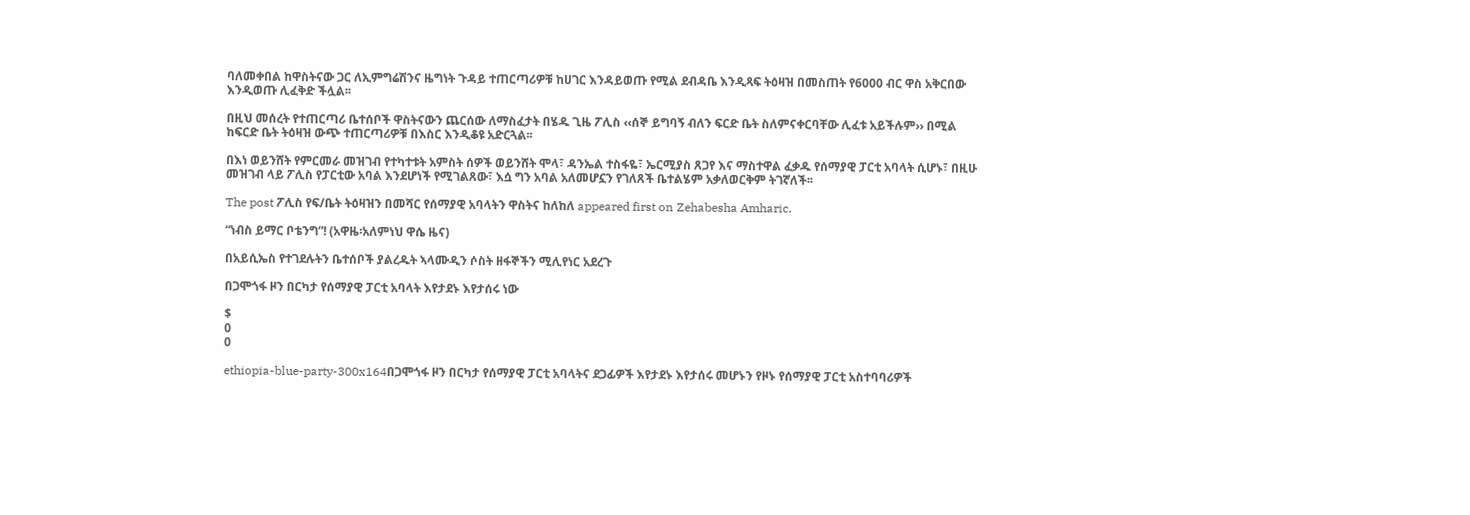ባለመቀበል ከዋስትናው ጋር ለኢምግሬሽንና ዜግነት ጉዳይ ተጠርጣሪዎቹ ከሀገር እንዳይወጡ የሚል ደብዳቤ እንዲጻፍ ትዕዛዝ በመስጠት የ6000 ብር ዋስ አቅርበው እንዲወጡ ሊፈቅድ ችሏል፡፡

በዚህ መሰረት የተጠርጣሪ ቤተሰቦች ዋስትናውን ጨርሰው ለማስፈታት በሄዱ ጊዜ ፖሊስ ‹‹ሰኞ ይግባኝ ብለን ፍርድ ቤት ስለምናቀርባቸው ሊፈቱ አይችሉም›› በሚል ከፍርድ ቤት ትዕዛዝ ውጭ ተጠርጣሪዎቹ በእስር እንዲቆዩ አድርጓል፡፡

በእነ ወይንሸት የምርመራ መዝገብ የተካተቱት አምስት ሰዎች ወይንሸት ሞላ፣ ዳንኤል ተስፋዬ፣ ኤርሚያስ ጸጋየ እና ማስተዋል ፈቃዱ የሰማያዊ ፓርቲ አባላት ሲሆኑ፣ በዚሁ መዝገብ ላይ ፖሊስ የፓርቲው አባል እንደሆነች የሚገልጸው፣ እሷ ግን አባል አለመሆኗን የገለጸች ቤተልሄም አቃለወርቅም ትገኛለች፡፡

The post ፖሊስ የፍ/ቤት ትዕዛዝን በመሻር የሰማያዊ አባላትን ዋስትና ከለከለ appeared first on Zehabesha Amharic.

“ነብስ ይማር ቦቴንግ”! (አዋዜ፡አለምነህ ዋሴ ዜና)

በአይሲኤስ የተገደሉትን ቤተሰቦች ያልረዱት ኣላሙዲን ሶስት ዘፋኞችን ሚሊየነር አደረጉ

በጋሞጎፋ ዞን በርካታ የሰማያዊ ፓርቲ አባላት እየታደኑ እየታሰሩ ነው

$
0
0

ethiopia-blue-party-300x164በጋሞጎፋ ዞን በርካታ የሰማያዊ ፓርቲ አባላትና ደጋፊዎች እየታደኑ እየታሰሩ መሆኑን የዞኑ የሰማያዊ ፓርቲ አስተባባሪዎች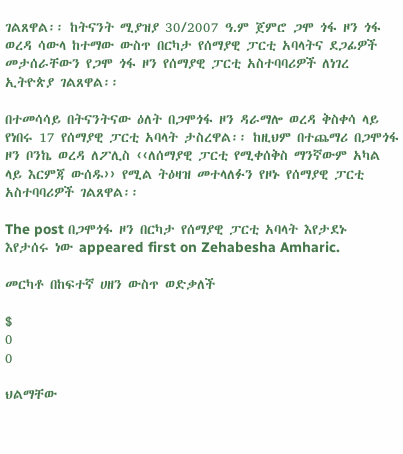ገልጸዋል፡፡ ከትናንት ሚያዝያ 30/2007 ዓ.ም ጀምሮ ጋሞ ጎፋ ዞን ጎፋ ወረዳ ሳውላ ከተማው ውስጥ በርካታ የሰማያዊ ፓርቲ አባላትና ደጋፊዎች መታሰራቸውን የጋሞ ጎፋ ዞን የሰማያዊ ፓርቲ አስተባባሪዎች ለነገረ ኢትዮጵያ ገልጸዋል፡፡

በተመሳሳይ በትናንትናው ዕለት በጋሞጎፋ ዞን ዳራማሎ ወረዳ ቅስቀሳ ላይ የነበሩ 17 የሰማያዊ ፓርቲ አባላት ታስረዋል፡፡ ከዚህም በተጨማሪ በጋሞጎፋ ዞን ቦንኬ ወረዳ ለፖሊስ ‹‹ለሰማያዊ ፓርቲ የሚቀሰቅስ ማንኛውም አካል ላይ እርምጃ ውሰዱ›› የሚል ትዕዛዝ መተላለፉን የዞኑ የሰማያዊ ፓርቲ አስተባባሪዎች ገልጸዋል፡፡

The post በጋሞጎፋ ዞን በርካታ የሰማያዊ ፓርቲ አባላት እየታደኑ እየታሰሩ ነው appeared first on Zehabesha Amharic.

መርካቶ በከፍተኛ ሀዘን ውስጥ ወድቃለች

$
0
0

ህልማቸው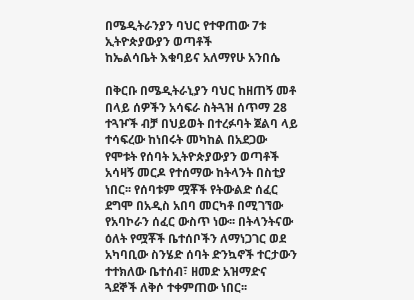በሜዲትራንያን ባህር የተዋጠው 7ቱ ኢትዮጵያውያን ወጣቶች
ከኤልሳቤት እቁባይና አለማየሁ አንበሴ

በቅርቡ በሜዲትራኒያን ባህር ከዘጠኝ መቶ በላይ ሰዎችን አሳፍራ ስትጓዝ ሰጥማ 28 ተጓዦች ብቻ በህይወት በተረፉባት ጀልባ ላይ ተሳፍረው ከነበሩት መካከል በአደጋው የሞቱት የሰባት ኢትዮጵያውያን ወጣቶች አሳዛኝ መርዶ የተሰማው ከትላንት በስቲያ ነበር፡፡ የሰባቱም ሟቾች የትውልድ ሰፈር ደግሞ በአዲስ አበባ መርካቶ በሚገኘው የአባኮራን ሰፈር ውስጥ ነው፡፡ በትላንትናው ዕለት የሟቾች ቤተሰቦችን ለማነጋገር ወደ አካባቢው ስንሄድ ሰባት ድንኳኖች ተርታውን ተተክለው ቤተሰብ፣ ዘመድ አዝማድና ጓደኞች ለቅሶ ተቀምጠው ነበር፡፡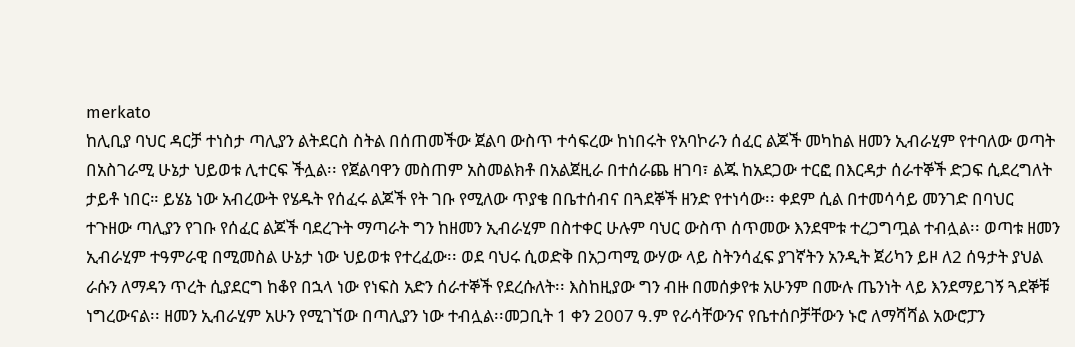merkato
ከሊቢያ ባህር ዳርቻ ተነስታ ጣሊያን ልትደርስ ስትል በሰጠመችው ጀልባ ውስጥ ተሳፍረው ከነበሩት የአባኮራን ሰፈር ልጆች መካከል ዘመን ኢብራሂም የተባለው ወጣት በአስገራሚ ሁኔታ ህይወቱ ሊተርፍ ችሏል፡፡ የጀልባዋን መስጠም አስመልክቶ በአልጀዚራ በተሰራጨ ዘገባ፣ ልጁ ከአደጋው ተርፎ በእርዳታ ሰራተኞች ድጋፍ ሲደረግለት ታይቶ ነበር። ይሄኔ ነው አብረውት የሄዱት የሰፈሩ ልጆች የት ገቡ የሚለው ጥያቄ በቤተሰብና በጓደኞች ዘንድ የተነሳው፡፡ ቀደም ሲል በተመሳሳይ መንገድ በባህር ተጉዘው ጣሊያን የገቡ የሰፈር ልጆች ባደረጉት ማጣራት ግን ከዘመን ኢብራሂም በስተቀር ሁሉም ባህር ውስጥ ሰጥመው እንደሞቱ ተረጋግጧል ተብሏል፡፡ ወጣቱ ዘመን ኢብራሂም ተዓምራዊ በሚመስል ሁኔታ ነው ህይወቱ የተረፈው፡፡ ወደ ባህሩ ሲወድቅ በአጋጣሚ ውሃው ላይ ስትንሳፈፍ ያገኛትን አንዲት ጀሪካን ይዞ ለ2 ሰዓታት ያህል ራሱን ለማዳን ጥረት ሲያደርግ ከቆየ በኋላ ነው የነፍስ አድን ሰራተኞች የደረሱለት፡፡ እስከዚያው ግን ብዙ በመሰቃየቱ አሁንም በሙሉ ጤንነት ላይ እንደማይገኝ ጓደኞቹ ነግረውናል፡፡ ዘመን ኢብራሂም አሁን የሚገኘው በጣሊያን ነው ተብሏል፡፡መጋቢት 1 ቀን 2007 ዓ.ም የራሳቸውንና የቤተሰቦቻቸውን ኑሮ ለማሻሻል አውሮፓን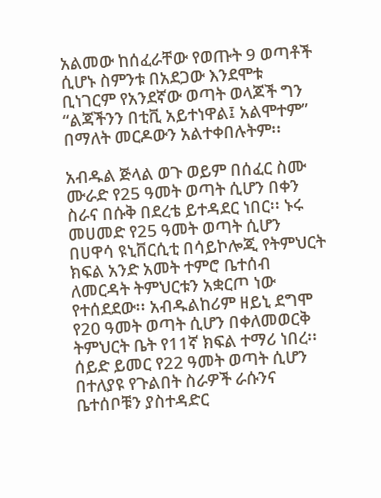አልመው ከሰፈራቸው የወጡት 9 ወጣቶች ሲሆኑ ስምንቱ በአደጋው እንደሞቱ ቢነገርም የአንደኛው ወጣት ወላጆች ግን “ልጃችንን በቲቪ አይተነዋል፤ አልሞተም” በማለት መርዶውን አልተቀበሉትም፡፡

አብዱል ጅላል ወጉ ወይም በሰፈር ስሙ ሙራድ የ25 ዓመት ወጣት ሲሆን በቀን ስራና በሱቅ በደረቴ ይተዳደር ነበር፡፡ ኑሩ መሀመድ የ25 ዓመት ወጣት ሲሆን በሀዋሳ ዩኒቨርሲቲ በሳይኮሎጂ የትምህርት ክፍል አንድ አመት ተምሮ ቤተሰብ ለመርዳት ትምህርቱን አቋርጦ ነው የተሰደደው፡፡ አብዱልከሪም ዘይኒ ደግሞ የ20 ዓመት ወጣት ሲሆን በቀለመወርቅ ትምህርት ቤት የ11ኛ ክፍል ተማሪ ነበረ፡፡ ሰይድ ይመር የ22 ዓመት ወጣት ሲሆን በተለያዩ የጉልበት ስራዎች ራሱንና ቤተሰቦቹን ያስተዳድር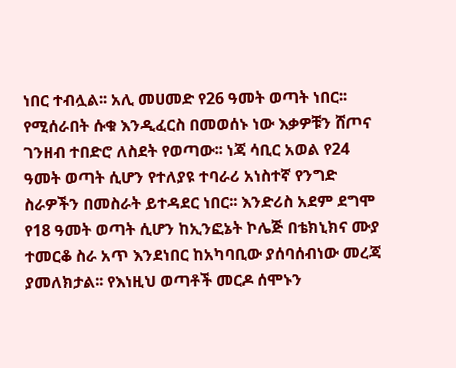ነበር ተብሏል፡፡ አሊ መሀመድ የ26 ዓመት ወጣት ነበር፡፡ የሚሰራበት ሱቁ እንዲፈርስ በመወሰኑ ነው እቃዎቹን ሸጦና ገንዘብ ተበድሮ ለስደት የወጣው፡፡ ነጃ ሳቢር አወል የ24 ዓመት ወጣት ሲሆን የተለያዩ ተባራሪ አነስተኛ የንግድ ስራዎችን በመስራት ይተዳደር ነበር፡፡ እንድሪስ አደም ደግሞ የ18 ዓመት ወጣት ሲሆን ከኢንፎኔት ኮሌጅ በቴክኒክና ሙያ ተመርቆ ስራ አጥ እንደነበር ከአካባቢው ያሰባሰብነው መረጃ ያመለክታል፡፡ የእነዚህ ወጣቶች መርዶ ሰሞኑን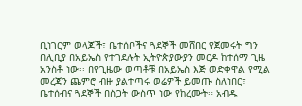ቢነገርም ወላጆች፣ ቤተሰቦችና ጓደኞች መሸበር የጀመሩት ግን በሊቢያ በአይኤስ የተገደሉት ኢትዮጵያውያን መርዶ ከተሰማ ጊዜ አንስቶ ነው፡፡ በየጊዜው ወጣቶቹ በአይኤስ እጅ ወድቀዋል የሚል መረጃን ጨምሮ ብዙ ያልተጣሩ ወሬዎች ይመጡ ስለነበር፣ ቤተሰብና ጓደኞች በስጋት ውስጥ ነው የከረሙት። አብዱ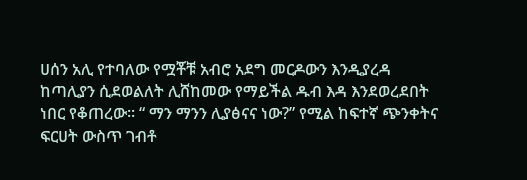ሀሰን አሊ የተባለው የሟቾቹ አብሮ አደግ መርዶውን እንዲያረዳ ከጣሊያን ሲደወልለት ሊሸከመው የማይችል ዱብ እዳ እንደወረደበት ነበር የቆጠረው፡፡ “ ማን ማንን ሊያፅናና ነው?” የሚል ከፍተኛ ጭንቀትና ፍርሀት ውስጥ ገብቶ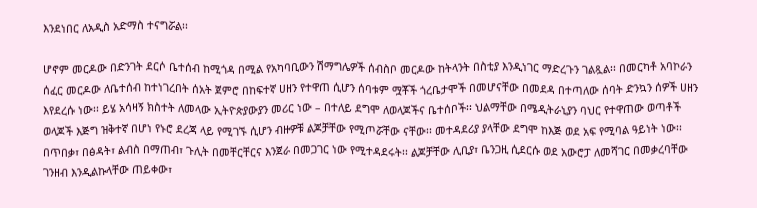እንደነበር ለአዲስ አድማስ ተናግሯል፡፡

ሆኖም መርዶው በድንገት ደርሶ ቤተሰብ ከሚጎዳ በሚል የአካባቢውን ሽማግሌዎች ሰብስቦ መርዶው ከትላንት በስቲያ እንዲነገር ማድረጉን ገልጿል፡፡ በመርካቶ አባኮራን ሰፈር መርዶው ለቤተሰብ ከተነገረበት ሰአት ጀምሮ በከፍተኛ ሀዘን የተዋጠ ሲሆን ሰባቱም ሟቾች ጎረቤታሞች በመሆናቸው በመደዳ በተጣለው ሰባት ድንኳን ሰዎች ሀዘን እየደረሱ ነው፡፡ ይሄ አሳዛኝ ክስተት ለመላው ኢትዮጵያውያን መሪር ነው – በተለይ ደግሞ ለወላጆችና ቤተሰቦች፡፡ ህልማቸው በሜዲትራኒያን ባህር የተዋጠው ወጣቶች ወላጆች እጅግ ዝቅተኛ በሆነ የኑሮ ደረጃ ላይ የሚገኙ ሲሆን ብዙዎቹ ልጆቻቸው የሚጦሯቸው ናቸው፡፡ መተዳደሪያ ያላቸው ደግሞ ከእጅ ወደ አፍ የሚባል ዓይነት ነው፡፡ በጥበቃ፣ በፅዳት፣ ልብስ በማጠብ፣ ጉሊት በመቸርቸርና እንጀራ በመጋገር ነው የሚተዳደሩት፡፡ ልጆቻቸው ሊቢያ፣ ቤንጋዚ ሲደርሱ ወደ አውሮፓ ለመሻገር በመቃረባቸው ገንዘብ እንዲልኩላቸው ጠይቀው፣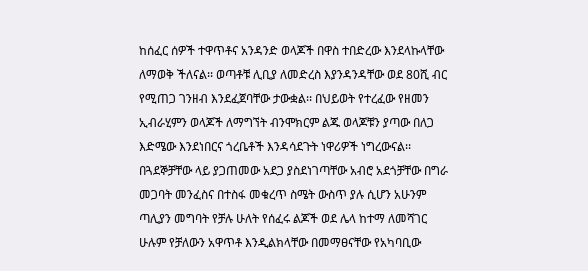ከሰፈር ሰዎች ተዋጥቶና አንዳንድ ወላጆች በዋስ ተበድረው እንደላኩላቸው ለማወቅ ችለናል፡፡ ወጣቶቹ ሊቢያ ለመድረስ እያንዳንዳቸው ወደ 80ሺ ብር የሚጠጋ ገንዘብ እንደፈጀባቸው ታውቋል፡፡ በህይወት የተረፈው የዘመን ኢብራሂምን ወላጆች ለማግኘት ብንሞክርም ልጁ ወላጆቹን ያጣው በለጋ እድሜው እንደነበርና ጎረቤቶች እንዳሳደጉት ነዋሪዎች ነግረውናል፡፡ በጓደኞቻቸው ላይ ያጋጠመው አደጋ ያስደነገጣቸው አብሮ አደጎቻቸው በግራ መጋባት መንፈስና በተስፋ መቁረጥ ስሜት ውስጥ ያሉ ሲሆን አሁንም ጣሊያን መግባት የቻሉ ሁለት የሰፈሩ ልጆች ወደ ሌላ ከተማ ለመሻገር ሁሉም የቻለውን አዋጥቶ እንዲልክላቸው በመማፀናቸው የአካባቢው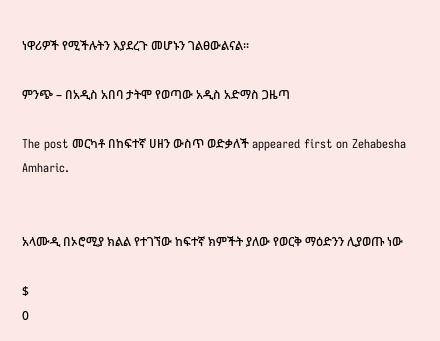ነዋሪዎች የሚችሉትን እያደረጉ መሆኑን ገልፀውልናል፡፡

ምንጭ – በአዲስ አበባ ታትሞ የወጣው አዲስ አድማስ ጋዜጣ

The post መርካቶ በከፍተኛ ሀዘን ውስጥ ወድቃለች appeared first on Zehabesha Amharic.


አላሙዲ በኦሮሚያ ክልል የተገኘው ከፍተኛ ክምችት ያለው የወርቅ ማዕድንን ሊያወጡ ነው

$
0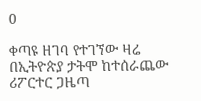0

ቀጣዩ ዘገባ የተገኘው ዛሬ በኢትዮጵያ ታትሞ ከተሰራጨው ሪፖርተር ጋዜጣ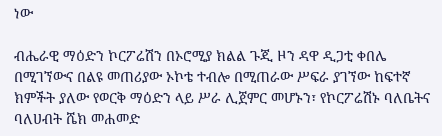ነው

ብሔራዊ ማዕድን ኮርፖሬሽን በኦሮሚያ ክልል ጉጂ ዞን ዳዋ ዲጋቲ ቀበሌ በሚገኘውና በልዩ መጠሪያው ኦኮቴ ተብሎ በሚጠራው ሥፍራ ያገኘው ከፍተኛ ክምችት ያለው የወርቅ ማዕድን ላይ ሥራ ሊጀምር መሆኑን፣ የኮርፖሬሽኑ ባለቤትና ባለሀብት ሼክ መሐመድ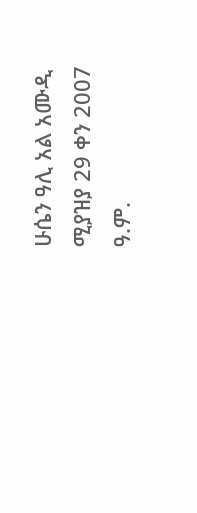ሁሴን ዓሊ አል አሙዲ ሚያዝያ 29 ቀን 2007 ዓ.ም.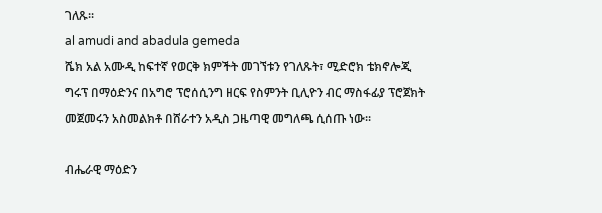ገለጹ፡፡
al amudi and abadula gemeda
ሼክ አል አሙዲ ከፍተኛ የወርቅ ክምችት መገኘቱን የገለጹት፣ ሚድሮክ ቴክኖሎጂ ግሩፕ በማዕድንና በአግሮ ፕሮሰሲንግ ዘርፍ የስምንት ቢሊዮን ብር ማስፋፊያ ፕሮጀክት መጀመሩን አስመልክቶ በሸራተን አዲስ ጋዜጣዊ መግለጫ ሲሰጡ ነው፡፡

ብሔራዊ ማዕድን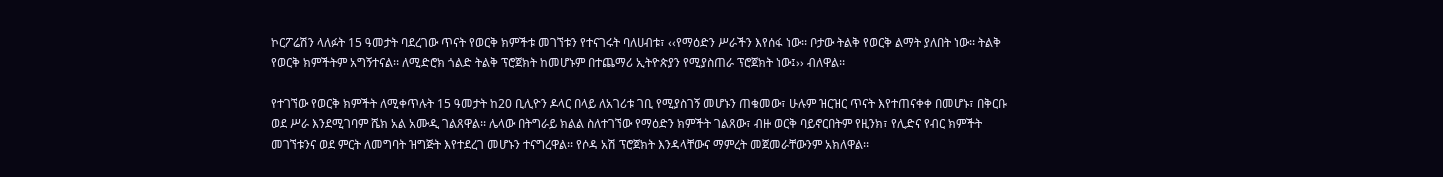ኮርፖሬሽን ላለፉት 15 ዓመታት ባደረገው ጥናት የወርቅ ክምችቱ መገኘቱን የተናገሩት ባለሀብቱ፣ ‹‹የማዕድን ሥራችን እየሰፋ ነው፡፡ ቦታው ትልቅ የወርቅ ልማት ያለበት ነው፡፡ ትልቅ የወርቅ ክምችትም አግኝተናል፡፡ ለሚድሮክ ጎልድ ትልቅ ፕሮጀክት ከመሆኑም በተጨማሪ ኢትዮጵያን የሚያስጠራ ፕሮጀክት ነው፤›› ብለዋል፡፡

የተገኘው የወርቅ ክምችት ለሚቀጥሉት 15 ዓመታት ከ20 ቢሊዮን ዶላር በላይ ለአገሪቱ ገቢ የሚያስገኝ መሆኑን ጠቁመው፣ ሁሉም ዝርዝር ጥናት እየተጠናቀቀ በመሆኑ፣ በቅርቡ ወደ ሥራ እንደሚገባም ሼክ አል አሙዲ ገልጸዋል፡፡ ሌላው በትግራይ ክልል ስለተገኘው የማዕድን ክምችት ገልጸው፣ ብዙ ወርቅ ባይኖርበትም የዚንክ፣ የሊድና የብር ክምችት መገኘቱንና ወደ ምርት ለመግባት ዝግጅት እየተደረገ መሆኑን ተናግረዋል፡፡ የሶዳ አሽ ፕሮጀክት እንዳላቸውና ማምረት መጀመራቸውንም አክለዋል፡፡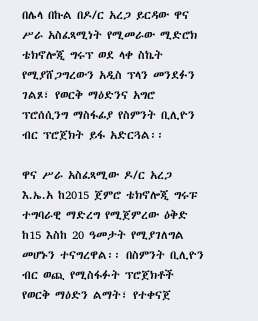በሌላ በኩል በዶ/ር አረጋ ይርዳው ዋና ሥራ አስፈጻሚነት የሚመራው ሚድሮክ ቴክኖሎጂ ግሩፕ ወደ ላቀ ስኬት የሚያሸጋግረውን አዲስ ፕላን መንደፉን ገልጾ፣ የወርቅ ማዕድንና አግሮ ፕሮሰሲንግ ማስፋፊያ የስምንት ቢሊዮን ብር ፕሮጀክት ይፋ አድርጓል፡፡

ዋና ሥራ አስፈጻሚው ዶ/ር አረጋ እ.ኤ.አ ከ2015 ጀምሮ ቴክኖሎጂ ግሩፑ ተግባራዊ ማድረግ የሚጀምረው ዕቅድ ከ15 እስከ 20 ዓመታት የሚያገለግል መሆኑን ተናግረዋል፡፡ በስምንት ቢሊዮን ብር ወጪ የሚስፋፉት ፕሮጀክቶች የወርቅ ማዕድን ልማት፣ የተቀናጀ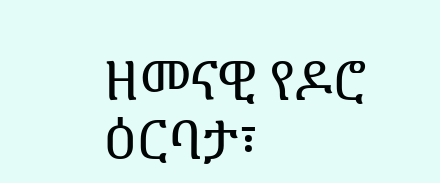ዘመናዊ የዶሮ ዕርባታ፣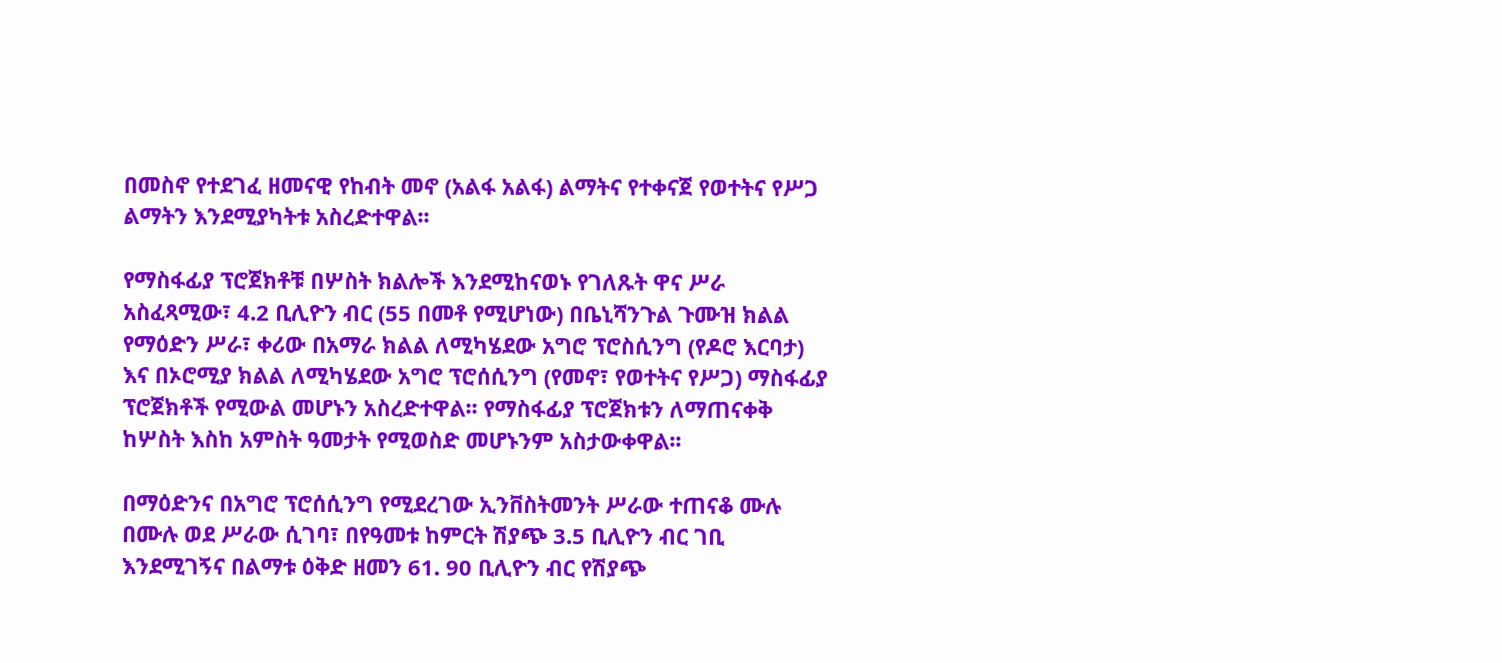በመስኖ የተደገፈ ዘመናዊ የከብት መኖ (አልፋ አልፋ) ልማትና የተቀናጀ የወተትና የሥጋ ልማትን እንደሚያካትቱ አስረድተዋል፡፡

የማስፋፊያ ፕሮጀክቶቹ በሦስት ክልሎች እንደሚከናወኑ የገለጹት ዋና ሥራ አስፈጻሚው፣ 4.2 ቢሊዮን ብር (55 በመቶ የሚሆነው) በቤኒሻንጉል ጉሙዝ ክልል የማዕድን ሥራ፣ ቀሪው በአማራ ክልል ለሚካሄደው አግሮ ፕሮስሲንግ (የዶሮ እርባታ) እና በኦሮሚያ ክልል ለሚካሄደው አግሮ ፕሮሰሲንግ (የመኖ፣ የወተትና የሥጋ) ማስፋፊያ ፕሮጀክቶች የሚውል መሆኑን አስረድተዋል፡፡ የማስፋፊያ ፕሮጀክቱን ለማጠናቀቅ ከሦስት እስከ አምስት ዓመታት የሚወስድ መሆኑንም አስታውቀዋል፡፡

በማዕድንና በአግሮ ፕሮሰሲንግ የሚደረገው ኢንቨስትመንት ሥራው ተጠናቆ ሙሉ በሙሉ ወደ ሥራው ሲገባ፣ በየዓመቱ ከምርት ሽያጭ 3.5 ቢሊዮን ብር ገቢ እንደሚገኝና በልማቱ ዕቅድ ዘመን 61. 90 ቢሊዮን ብር የሽያጭ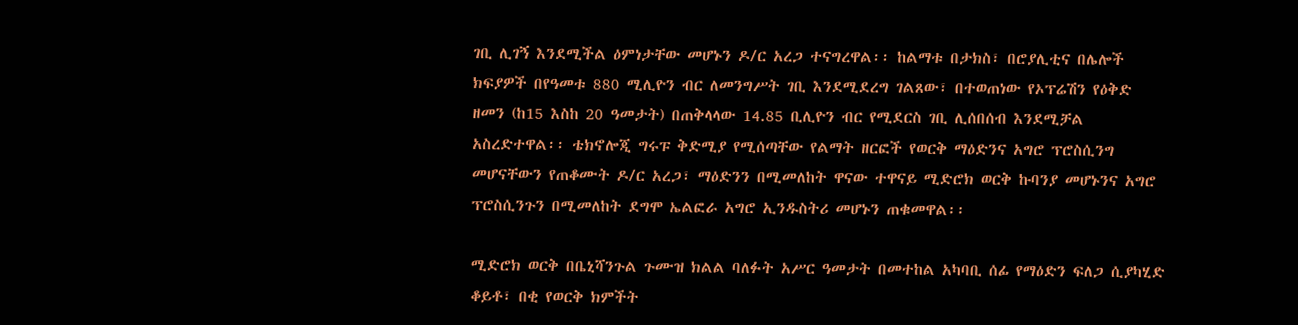ገቢ ሊገኝ እንደሚችል ዕምነታቸው መሆኑን ዶ/ር አረጋ ተናግረዋል፡፡ ከልማቱ በታክስ፣ በሮያሊቲና በሌሎች ክፍያዎች በየዓመቱ 880 ሚሊዮን ብር ለመንግሥት ገቢ እንደሚደረግ ገልጸው፣ በተወጠነው የኦፕሬሽን የዕቅድ ዘመን (ከ15 እስከ 20 ዓመታት) በጠቅላላው 14.85 ቢሊዮን ብር የሚደርስ ገቢ ሊሰበሰብ እንደሚቻል አስረድተዋል፡፡ ቴክኖሎጂ ግሩፑ ቅድሚያ የሚሰጣቸው የልማት ዘርፎች የወርቅ ማዕድንና አግሮ ፕሮስሲንግ መሆናቸውን የጠቆሙት ዶ/ር አረጋ፣ ማዕድንን በሚመለከት ዋናው ተዋናይ ሚድሮክ ወርቅ ኩባንያ መሆኑንና አግሮ ፕሮስሲንጉን በሚመለከት ደግሞ ኤልፎራ አግሮ ኢንዱስትሪ መሆኑን ጠቁመዋል፡፡

ሚድሮክ ወርቅ በቤኒሻንጉል ጉሙዝ ክልል ባለፉት አሥር ዓመታት በመተከል አካባቢ ሰፊ የማዕድን ፍለጋ ሲያካሂድ ቆይቶ፣ በቂ የወርቅ ክምችት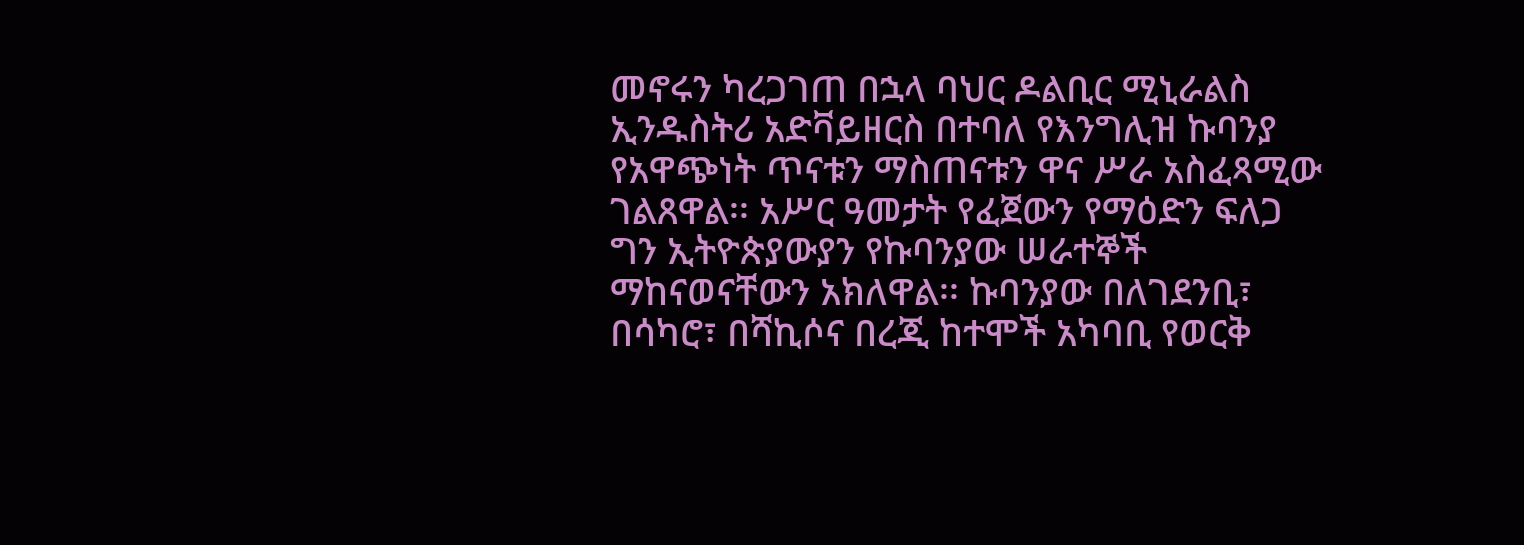መኖሩን ካረጋገጠ በኋላ ባህር ዶልቢር ሚኒራልስ ኢንዱስትሪ አድቫይዘርስ በተባለ የእንግሊዝ ኩባንያ የአዋጭነት ጥናቱን ማስጠናቱን ዋና ሥራ አስፈጻሚው ገልጸዋል፡፡ አሥር ዓመታት የፈጀውን የማዕድን ፍለጋ ግን ኢትዮጵያውያን የኩባንያው ሠራተኞች ማከናወናቸውን አክለዋል፡፡ ኩባንያው በለገደንቢ፣ በሳካሮ፣ በሻኪሶና በረጂ ከተሞች አካባቢ የወርቅ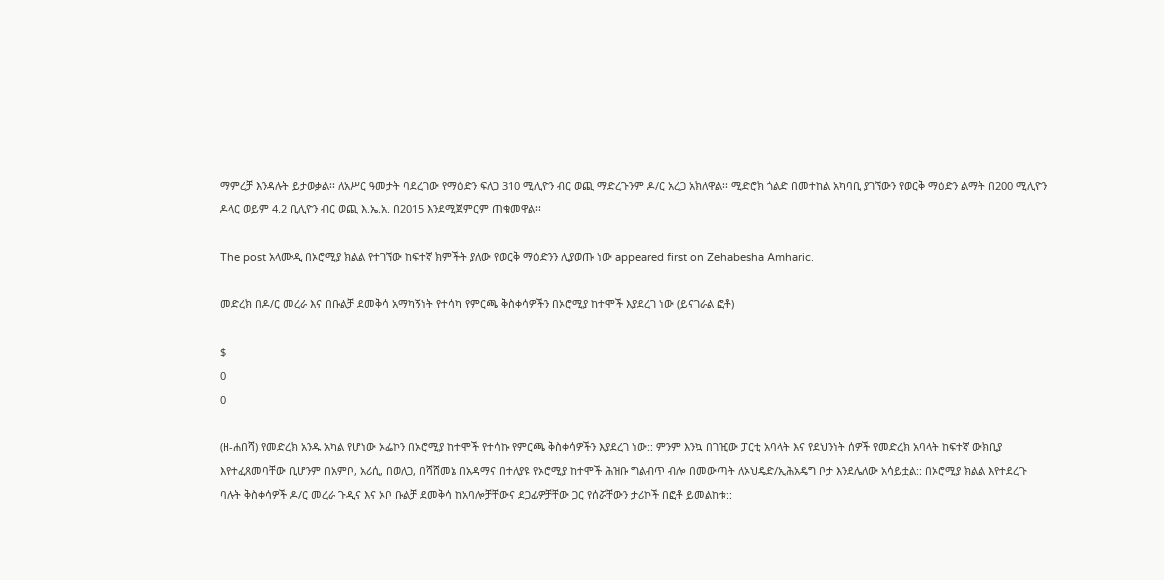ማምረቻ እንዳሉት ይታወቃል፡፡ ለአሥር ዓመታት ባደረገው የማዕድን ፍለጋ 310 ሚሊዮን ብር ወጪ ማድረጉንም ዶ/ር አረጋ አክለዋል፡፡ ሚድሮክ ጎልድ በመተከል አካባቢ ያገኘውን የወርቅ ማዕድን ልማት በ200 ሚሊዮን ዶላር ወይም 4.2 ቢሊዮን ብር ወጪ እ.ኤ.አ. በ2015 እንደሚጀምርም ጠቁመዋል፡፡

The post አላሙዲ በኦሮሚያ ክልል የተገኘው ከፍተኛ ክምችት ያለው የወርቅ ማዕድንን ሊያወጡ ነው appeared first on Zehabesha Amharic.

መድረክ በዶ/ር መረራ እና በቡልቻ ደመቅሳ አማካኝነት የተሳካ የምርጫ ቅስቀሳዎችን በኦሮሚያ ከተሞች እያደረገ ነው (ይናገራል ፎቶ)

$
0
0

(ዘ-ሐበሻ) የመድረክ አንዱ አካል የሆነው ኦፌኮን በኦሮሚያ ከተሞች የተሳኩ የምርጫ ቅስቀሳዎችን እያደረገ ነው:: ምንም እንኳ በገዢው ፓርቲ አባላት እና የደህንነት ሰዎች የመድረክ አባላት ከፍተኛ ውክቢያ እየተፈጸመባቸው ቢሆንም በአምቦ, አሪሲ, በወለጋ, በሻሸመኔ በአዳማና በተለያዩ የኦሮሚያ ከተሞች ሕዝቡ ግልብጥ ብሎ በመውጣት ለኦህዴድ/ኢሕአዴግ ቦታ እንደሌለው አሳይቷል:: በኦሮሚያ ክልል እየተደረጉ ባሉት ቅስቀሳዎች ዶ/ር መረራ ጉዲና እና ኦቦ ቡልቻ ደመቅሳ ከአባሎቻቸውና ደጋፊዎቻቸው ጋር የሰሯቸውን ታሪኮች በፎቶ ይመልከቱ::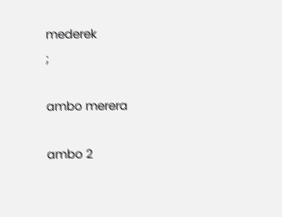mederek
;

ambo merera

ambo 2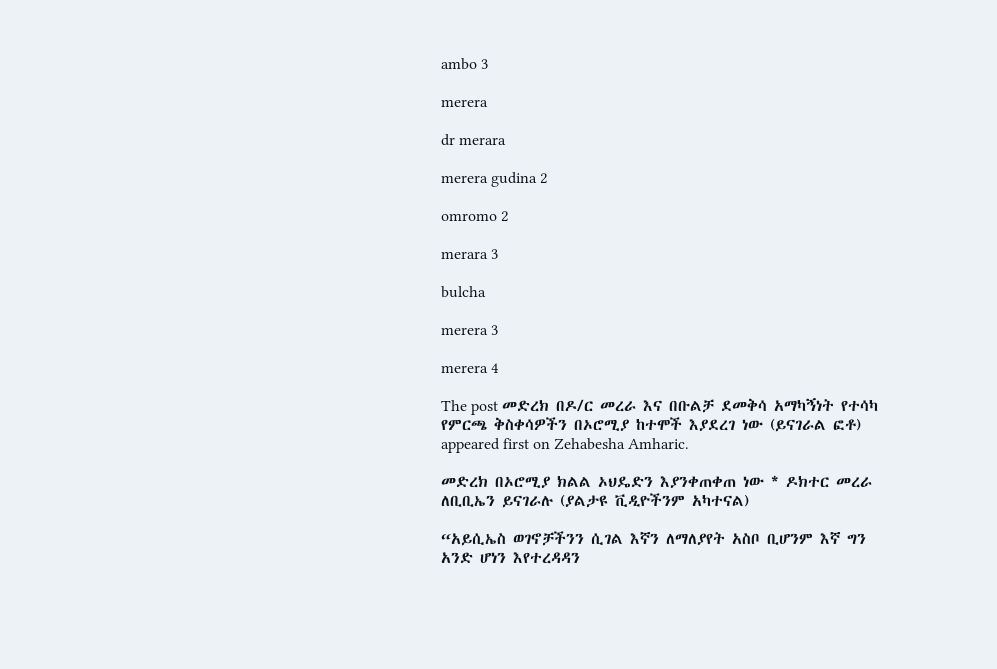ambo 3

merera

dr merara

merera gudina 2

omromo 2

merara 3

bulcha

merera 3

merera 4

The post መድረክ በዶ/ር መረራ እና በቡልቻ ደመቅሳ አማካኝነት የተሳካ የምርጫ ቅስቀሳዎችን በኦሮሚያ ከተሞች እያደረገ ነው (ይናገራል ፎቶ) appeared first on Zehabesha Amharic.

መድረክ በኦሮሚያ ክልል ኦህዴድን እያንቀጠቀጠ ነው * ዶክተር መረራ ለቢቢኤን ይናገራሉ (ያልታዩ ቪዲዮችንም አካተናል)

“አይሲኤስ ወገኖቻችንን ሲገል እኛን ለማለያየት አስቦ ቢሆንም እኛ ግን አንድ ሆነን እየተረዳዳን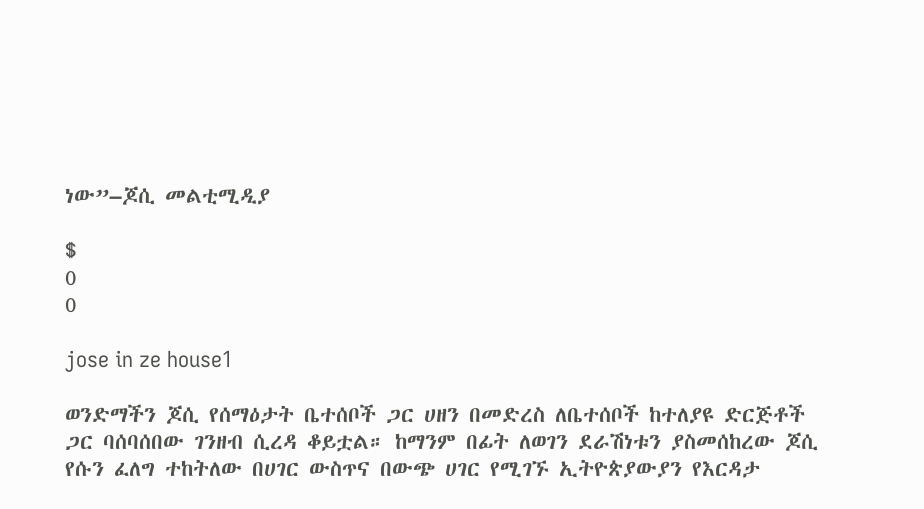ነው”–ጆሲ መልቲሚዲያ

$
0
0

jose in ze house1

ወንድማችን ጆሲ የሰማዕታት ቤተሰቦች ጋር ሀዘን በመድረስ ለቤተሰቦች ከተለያዩ ድርጅቶች ጋር ባሰባሰበው ገንዘብ ሲረዳ ቆይቷል። ከማንም በፊት ለወገን ደራሽነቱን ያስመሰከረው ጆሲ የሱን ፈለግ ተከትለው በሀገር ውስጥና በውጭ ሀገር የሚገኙ ኢትዮጵያውያን የእርዳታ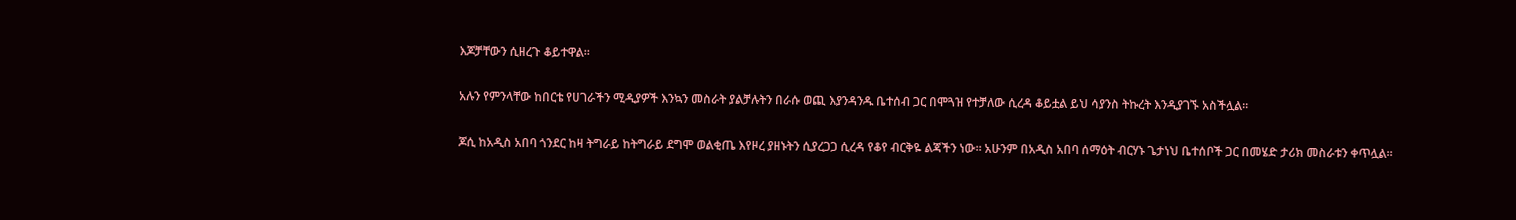እጆቻቸውን ሲዘረጉ ቆይተዋል።

አሉን የምንላቸው ከበርቴ የሀገራችን ሚዲያዎች እንኳን መስራት ያልቻሉትን በራሱ ወጪ እያንዳንዱ ቤተሰብ ጋር በሞጓዝ የተቻለው ሲረዳ ቆይቷል ይህ ሳያንስ ትኩረት እንዲያገኙ አስችሏል።

ጆሲ ከአዲስ አበባ ጎንደር ከዛ ትግራይ ከትግራይ ደግሞ ወልቂጤ እየዞረ ያዘኑትን ሲያረጋጋ ሲረዳ የቆየ ብርቅዬ ልጃችን ነው። አሁንም በአዲስ አበባ ሰማዕት ብርሃኑ ጌታነህ ቤተሰቦች ጋር በመሄድ ታሪክ መስራቱን ቀጥሏል።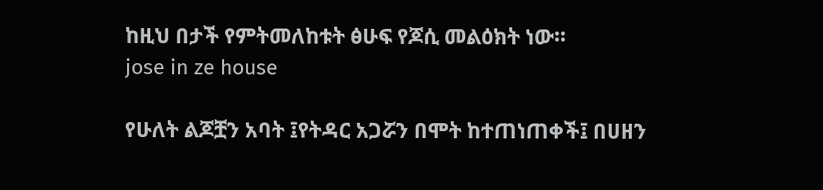ከዚህ በታች የምትመለከቱት ፅሁፍ የጆሲ መልዕክት ነው።
jose in ze house

የሁለት ልጆቿን አባት ፤የትዳር አጋሯን በሞት ከተጠነጠቀች፤ በሀዘን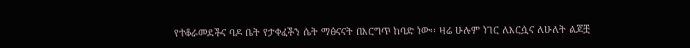የተቆራመደችና ባዶ ቤት የታቀፈችን ሴት ማፅናናት በእርግጥ ከባድ ነው፡፡ ዛሬ ሁሉም ነገር ለእርሷና ለሁለት ልጆቿ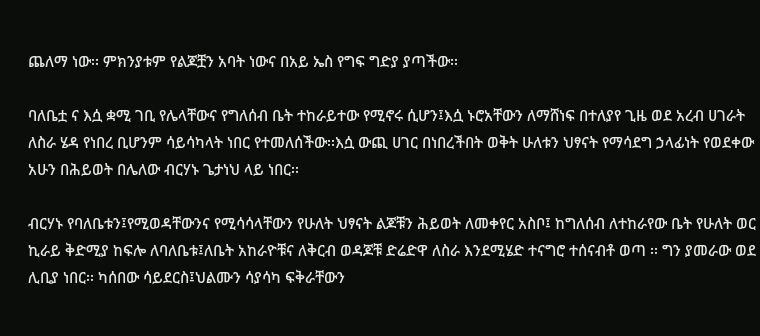ጨለማ ነው፡፡ ምክንያቱም የልጆቿን አባት ነውና በአይ ኤስ የግፍ ግድያ ያጣችው፡፡

ባለቤቷ ና እሷ ቋሚ ገቢ የሌላቸውና የግለሰብ ቤት ተከራይተው የሚኖሩ ሲሆን፤እሷ ኑሮአቸውን ለማሸነፍ በተለያየ ጊዜ ወደ አረብ ሀገራት ለስራ ሄዳ የነበረ ቢሆንም ሳይሳካላት ነበር የተመለሰችው፡፡እሷ ውጪ ሀገር በነበረችበት ወቅት ሁለቱን ህፃናት የማሳደግ ኃላፊነት የወደቀው አሁን በሕይወት በሌለው ብርሃኑ ጌታነህ ላይ ነበር፡፡

ብርሃኑ የባለቤቱን፤የሚወዳቸውንና የሚሳሳላቸውን የሁለት ህፃናት ልጆቹን ሕይወት ለመቀየር አስቦ፤ ከግለሰብ ለተከራየው ቤት የሁለት ወር ኪራይ ቅድሚያ ከፍሎ ለባለቤቱ፤ለቤት አከራዮቹና ለቅርብ ወዳጆቹ ድሬድዋ ለስራ እንደሚሄድ ተናግሮ ተሰናብቶ ወጣ ፡፡ ግን ያመራው ወደ ሊቢያ ነበር፡፡ ካሰበው ሳይደርስ፤ህልሙን ሳያሳካ ፍቅራቸውን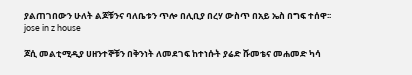ያልጠገበውን ሁለት ልጆቹንና ባለቤቱን ጥሎ በሊቢያ በረሃ ውስጥ በአይ ኤስ በግፍ ተሰዋ፡፡
jose in z house

ጆሲ መልቲሚዲያ ሀዘንተኞቹን በቅንነት ለመደገፍ ከተነሱት ያሬድ ሹመቴና መሐመድ ካሳ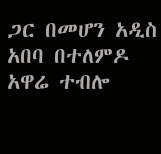ጋር በመሆን አዲስ አበባ በተለምዶ አዋሬ ተብሎ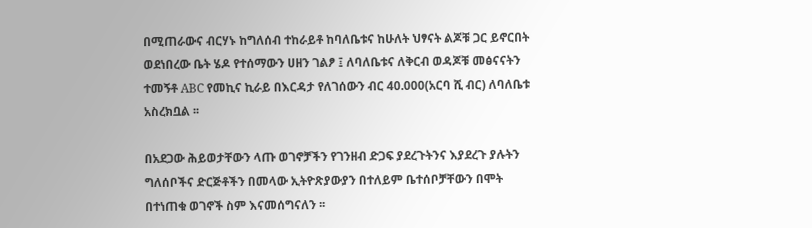በሚጠራውና ብርሃኑ ከግለሰብ ተከራይቶ ከባለቤቱና ከሁለት ህፃናት ልጆቹ ጋር ይኖርበት ወደነበረው ቤት ሄዶ የተሰማውን ሀዘን ገልፆ ፤ ለባለቤቱና ለቅርብ ወዳጆቹ መፅናናትን ተመኝቶ ABC የመኪና ኪራይ በእርዳታ የለገሰውን ብር 40.000(አርባ ሺ ብር) ለባለቤቱ አስረክቧል ፡፡

በአደጋው ሕይወታቸውን ላጡ ወገኖቻችን የገንዘብ ድጋፍ ያደረጉትንና እያደረጉ ያሉትን ግለሰቦችና ድርጅቶችን በመላው ኢትዮጽያውያን በተለይም ቤተሰቦቻቸውን በሞት በተነጠቁ ወገኖች ስም እናመሰግናለን ፡፡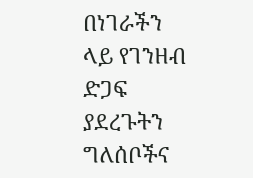በነገራችን ላይ የገንዘብ ድጋፍ ያደረጉትን ግለሰቦችና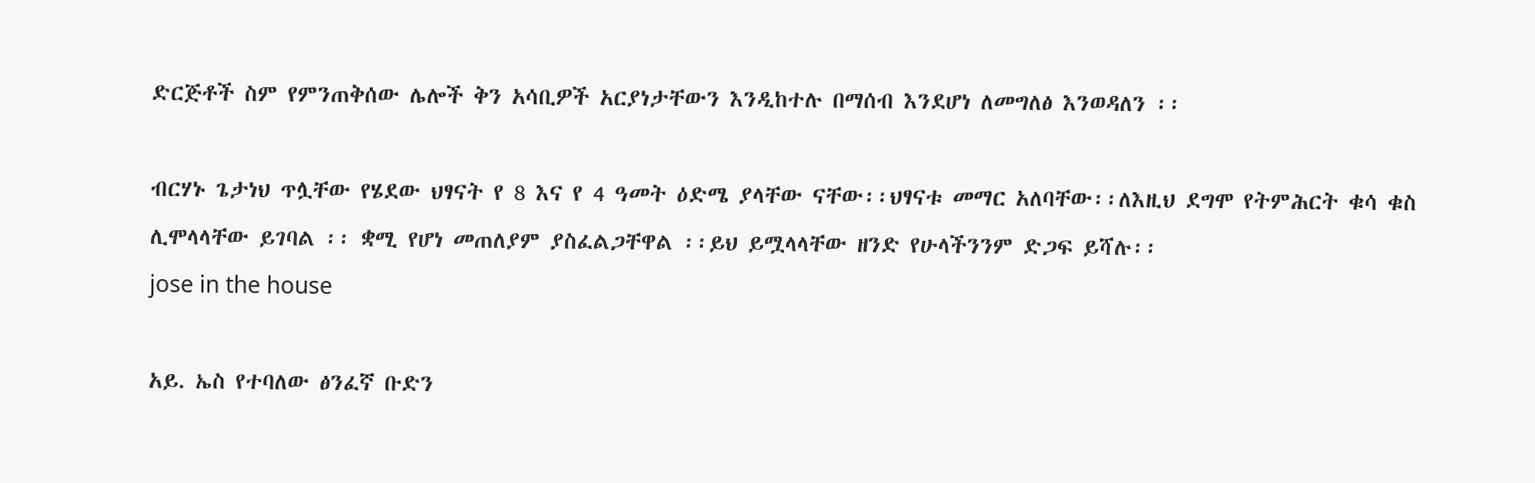ድርጅቶች ስም የምንጠቅሰው ሌሎች ቅን አሳቢዎች አርያነታቸውን እንዲከተሉ በማሰብ እንደሆነ ለመግለፅ እንወዳለን ፡፡

ብርሃኑ ጌታነህ ጥሏቸው የሄደው ህፃናት የ 8 እና የ 4 ዓመት ዕድሜ ያላቸው ናቸው፡፡ህፃናቱ መማር አለባቸው፡፡ለእዚህ ደግሞ የትምሕርት ቁሳ ቁስ ሊሞላላቸው ይገባል ፡፡ ቋሚ የሆነ መጠለያም ያስፈልጋቸዋል ፡፡ይህ ይሟላላቸው ዘንድ የሁላችንንም ድጋፍ ይሻሉ፡፡
jose in the house

አይ. ኤስ የተባለው ፅንፈኛ ቡድን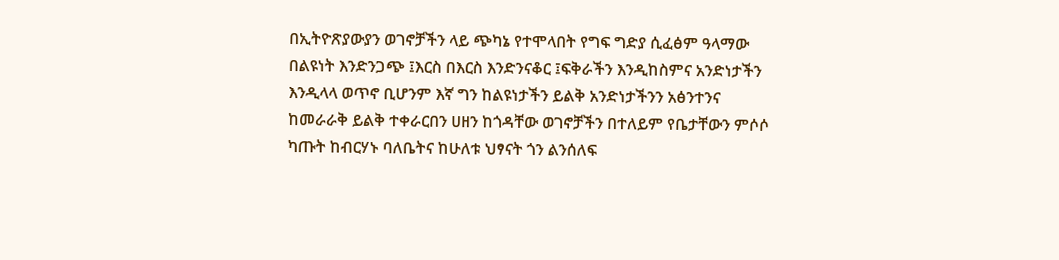በኢትዮጽያውያን ወገኖቻችን ላይ ጭካኔ የተሞላበት የግፍ ግድያ ሲፈፅም ዓላማው በልዩነት እንድንጋጭ ፤እርስ በእርስ እንድንናቆር ፤ፍቅራችን እንዲከስምና አንድነታችን እንዲላላ ወጥኖ ቢሆንም እኛ ግን ከልዩነታችን ይልቅ አንድነታችንን አፅንተንና ከመራራቅ ይልቅ ተቀራርበን ሀዘን ከጎዳቸው ወገኖቻችን በተለይም የቤታቸውን ምሶሶ ካጡት ከብርሃኑ ባለቤትና ከሁለቱ ህፃናት ጎን ልንሰለፍ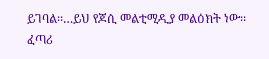ይገባል፡፡…ይህ የጆሲ መልቲሚዲያ መልዕክት ነው፡፡
ፈጣሪ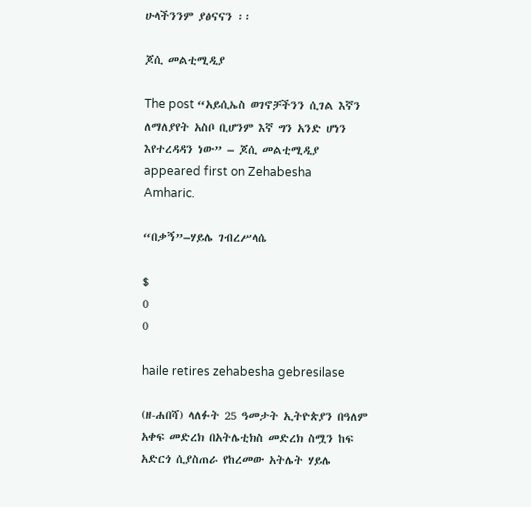ሁላችንንም ያፅናናን ፡፡

ጆሲ መልቲሚዲያ

The post “አይሲኤስ ወገኖቻችንን ሲገል እኛን ለማለያየት አስቦ ቢሆንም እኛ ግን አንድ ሆነን እየተረዳዳን ነው” – ጆሲ መልቲሚዲያ appeared first on Zehabesha Amharic.

“በቃኝ”–ሃይሌ ገብረሥላሴ

$
0
0

haile retires zehabesha gebresilase

(ዘ-ሐበሻ) ላለፉት 25 ዓመታት ኢትዮጵያን በዓለም አቀፍ መድረክ በአትሌቲክስ መድረክ ስሟን ከፍ አድርጎ ሲያስጠራ የከረመው አትሌት ሃይሌ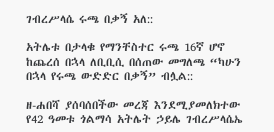ገብረሥላሴ ሩጫ በቃኝ አለ::

አትሌቱ በታላቁ የማንቸስተር ሩጫ 16ኛ ሆኖ ከጨረሰ በኋላ ለቢቢሲ በሰጠው መግለጫ “ካሁን በኋላ የሩጫ ውድድር በቃኝ” ብሏል::

ዘ-ሐበሻ ያሰባሰበችው መረጃ እንደሚያመለክተው የ42 ዓመቱ ጎልማሳ አትሌት ኃይሌ ገብረሥላሴኤ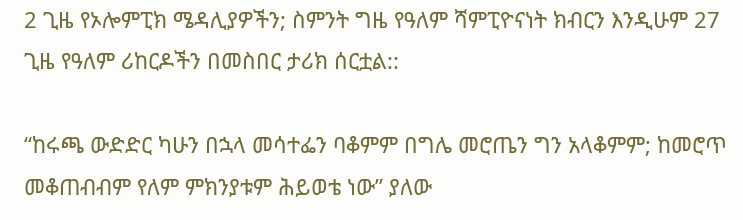2 ጊዜ የኦሎምፒክ ሜዳሊያዎችን; ስምንት ግዜ የዓለም ሻምፒዮናነት ክብርን እንዲሁም 27 ጊዜ የዓለም ሪከርዶችን በመስበር ታሪክ ሰርቷል::

“ከሩጫ ውድድር ካሁን በኋላ መሳተፌን ባቆምም በግሌ መሮጤን ግን አላቆምም; ከመሮጥ መቆጠብብም የለም ምክንያቱም ሕይወቴ ነው” ያለው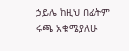ኃይሌ ከዚህ በፊትም ሩጫ አቁሜያለሁ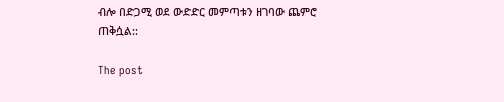ብሎ በድጋሚ ወደ ውድድር መምጣቱን ዘገባው ጨምሮ ጠቅሷል::

The post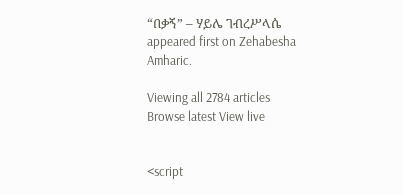“በቃኝ” – ሃይሌ ገብረሥላሴ appeared first on Zehabesha Amharic.

Viewing all 2784 articles
Browse latest View live


<script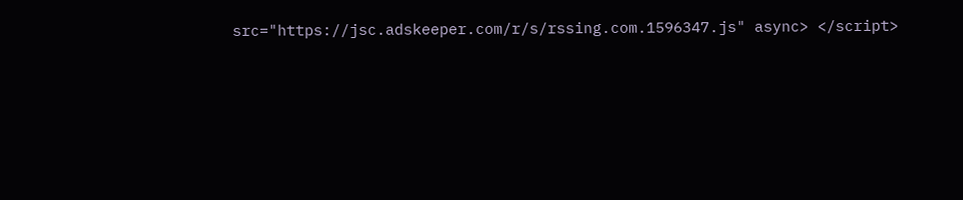src="https://jsc.adskeeper.com/r/s/rssing.com.1596347.js" async> </script>